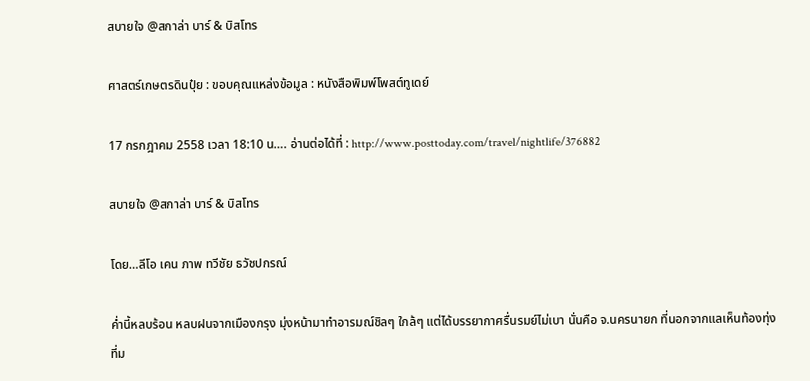สบายใจ @สกาล่า บาร์ & บิสโทร

ศาสตร์เกษตรดินปุ๋ย : ขอบคุณแหล่งข้อมูล : หนังสือพิมพ์โพสต์ทูเดย์

17 กรกฎาคม 2558 เวลา 18:10 น…. อ่านต่อได้ที่ : http://www.posttoday.com/travel/nightlife/376882

สบายใจ @สกาล่า บาร์ & บิสโทร

โดย…ลีโอ เคน ภาพ ทวีชัย ธวัชปกรณ์

ค่ำนี้หลบร้อน หลบฝนจากเมืองกรุง มุ่งหน้ามาทำอารมณ์ชิลๆ ใกล้ๆ แต่ได้บรรยากาศรื่นรมย์ไม่เบา นั่นคือ จ.นครนายก ที่นอกจากแลเห็นท้องทุ่งที่ม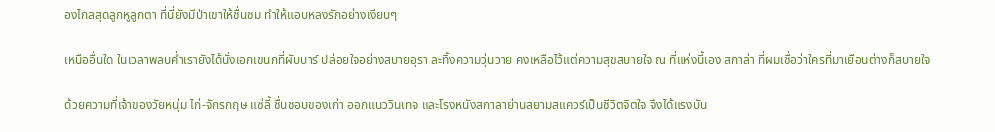องไกลสุดลูกหูลูกตา ที่นี่ยังมีป่าเขาให้ชื่นชม ทำให้แอบหลงรักอย่างเงียบๆ

เหนืออื่นใด ในเวลาพลบค่ำเรายังได้นั่งเอกเขนกที่ผับบาร์ ปล่อยใจอย่างสบายอุรา ละทิ้งความวุ่นวาย คงเหลือไว้แต่ความสุขสบายใจ ณ ที่แห่งนี้เอง สกาล่า ที่ผมเชื่อว่าใครที่มาเยือนต่างก็สบายใจ

ด้วยความที่เจ้าของวัยหนุ่ม ไก่-จักรกฤษ แซ่ลี้ ชื่นชอบของเก่า ออกแนววินเทจ และโรงหนังสกาลาย่านสยามสแควร์เป็นชีวิตจิตใจ จึงได้แรงบัน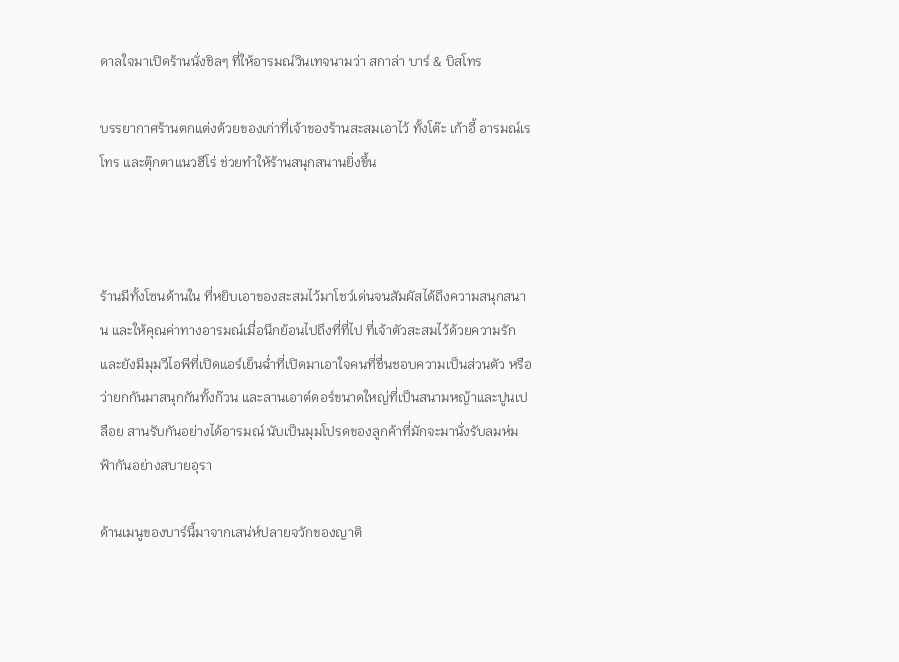ดาลใจมาเปิดร้านนั่งชิลๆ ที่ให้อารมณ์วินเทจนามว่า สกาล่า บาร์ & บิสโทร

บรรยากาศร้านตกแต่งด้วยของเก่าที่เจ้าของร้านสะสมเอาไว้ ทั้งโต๊ะ เก้าอี้ อารมณ์เรโทร และตุ๊กตาแนวฮีโร่ ช่วยทำให้ร้านสนุกสนานยิ่งขึ้น



ร้านมีทั้งโซนด้านใน ที่หยิบเอาของสะสมไว้มาโชว์เด่นจนสัมผัสได้ถึงความสนุกสนาน และให้คุณค่าทางอารมณ์เมื่อนึกย้อนไปถึงที่ที่ไป ที่เจ้าตัวสะสมไว้ด้วยความรัก และยังมีมุมวีไอพีที่เปิดแอร์เย็นฉ่ำที่เปิดมาเอาใจคนที่ชื่นชอบความเป็นส่วนตัว หรือว่ายกกันมาสนุกกันทั้งก๊วน และลานเอาต์ดอร์ขนาดใหญ่ที่เป็นสนามหญ้าและปูนเปลือย สานรับกันอย่างได้อารมณ์ นับเป็นมุมโปรดของลูกค้าที่มักจะมานั่งรับลมห่มฟ้ากันอย่างสบายอุรา

ด้านเมนูของบาร์นี้มาจากเสน่ห์ปลายจวักของญาติ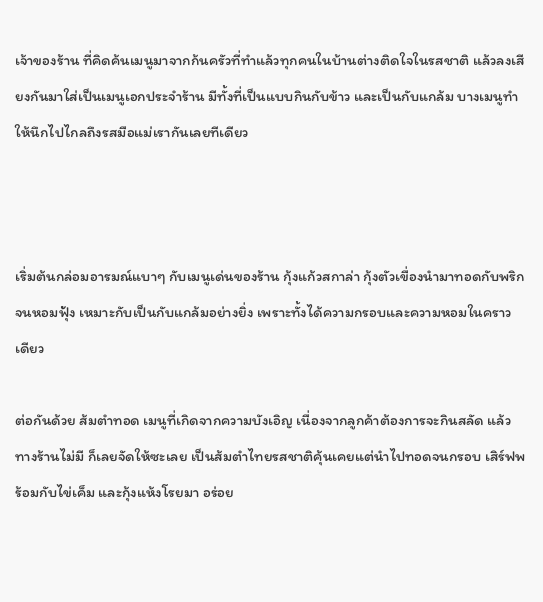เจ้าของร้าน ที่คิดค้นเมนูมาจากก้นครัวที่ทำแล้วทุกคนในบ้านต่างติดใจในรสชาติ แล้วลงเสียงกันมาใส่เป็นเมนูเอกประจำร้าน มีทั้งที่เป็นแบบกินกับข้าว และเป็นกับแกล้ม บางเมนูทำให้นึกไปไกลถึงรสมือแม่เรากันเลยทีเดียว



เริ่มต้นกล่อมอารมณ์แบาๆ กับเมนูเด่นของร้าน กุ้งแก้วสกาล่า กุ้งตัวเขื่องนำมาทอดกับพริกจนหอมฟุ้ง เหมาะกับเป็นกับแกล้มอย่างยิ่ง เพราะทั้งได้ความกรอบและความหอมในคราวเดียว

ต่อกันด้วย ส้มตำทอด เมนูที่เกิดจากความบังเอิญ เนื่องจากลูกค้าต้องการจะกินสลัด แล้วทางร้านไม่มี ก็เลยจัดให้ซะเลย เป็นส้มตำไทยรสชาติคุ้นเคยแต่นำไปทอดจนกรอบ เสิร์ฟพร้อมกับไข่เค็ม และกุ้งแห้งโรยมา อร่อย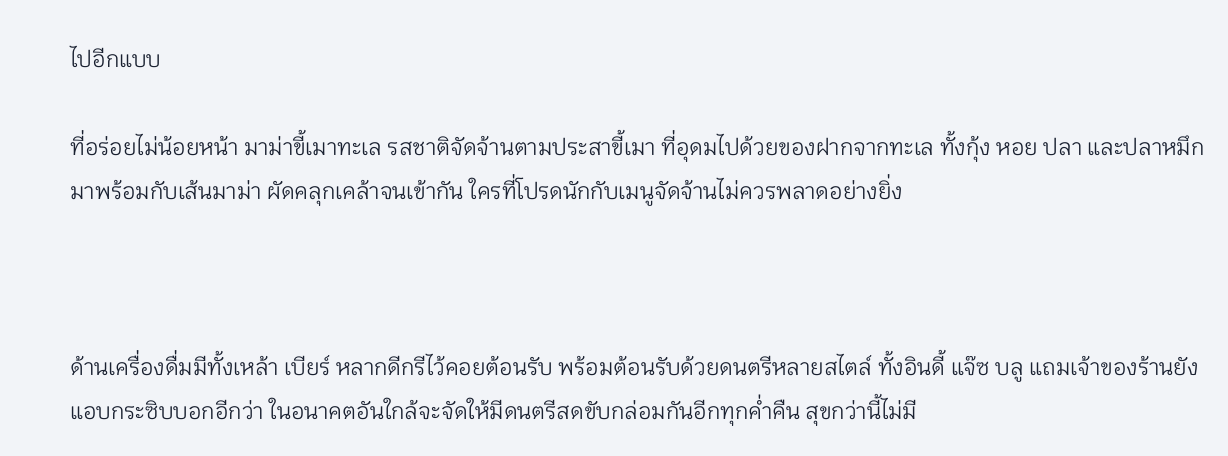ไปอีกแบบ

ที่อร่อยไม่น้อยหน้า มาม่าขี้เมาทะเล รสชาติจัดจ้านตามประสาขี้เมา ที่อุดมไปด้วยของฝากจากทะเล ทั้งกุ้ง หอย ปลา และปลาหมึก มาพร้อมกับเส้นมาม่า ผัดคลุกเคล้าจนเข้ากัน ใครที่โปรดนักกับเมนูจัดจ้านไม่ควรพลาดอย่างยิ่ง



ด้านเครื่องดื่มมีทั้งเหล้า เบียร์ หลากดีกรีไว้คอยต้อนรับ พร้อมต้อนรับด้วยดนตรีหลายสไตล์ ทั้งอินดี้ แจ๊ซ บลู แถมเจ้าของร้านยังแอบกระซิบบอกอีกว่า ในอนาคตอันใกล้จะจัดให้มีดนตรีสดขับกล่อมกันอีกทุกค่ำคืน สุขกว่านี้ไม่มี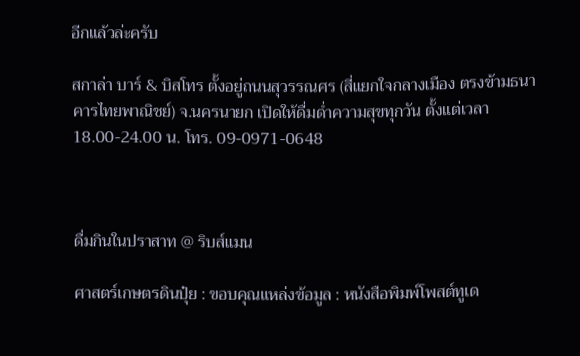อีกแล้วล่ะครับ

สกาล่า บาร์ & บิสโทร ตั้งอยู่ถนนสุวรรณศร (สี่แยกใจกลางเมือง ตรงข้ามธนาคารไทยพาณิชย์) จ.นครนายก เปิดให้ดื่มด่ำความสุขทุกวัน ตั้งแต่เวลา 18.00-24.00 น. โทร. 09-0971-0648



ดื่มกินในปราสาท @ ริบส์แมน

ศาสตร์เกษตรดินปุ๋ย : ขอบคุณแหล่งข้อมูล : หนังสือพิมพ์โพสต์ทูเด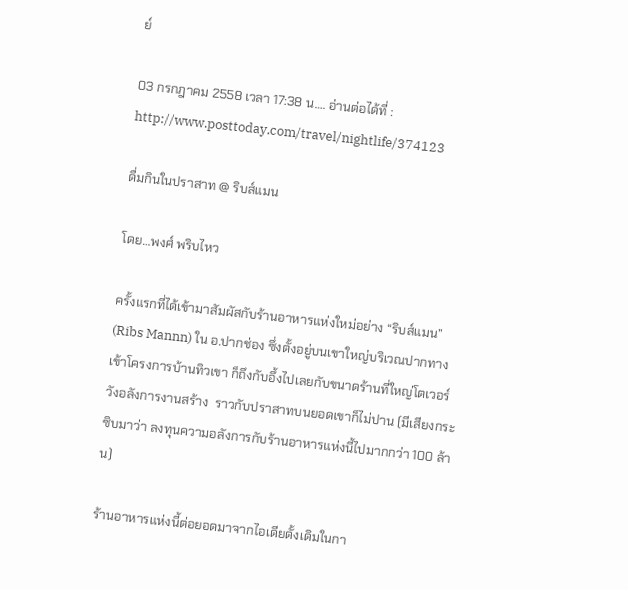ย์

03 กรกฎาคม 2558 เวลา 17:38 น…. อ่านต่อได้ที่ : http://www.posttoday.com/travel/nightlife/374123

ดื่มกินในปราสาท @ ริบส์แมน

โดย…พงศ์ พริบไหว

ครั้งแรกที่ได้เข้ามาสัมผัสกับร้านอาหารแห่งใหม่อย่าง “ริบส์แมน” (Ribs Mannn) ใน อ.ปากช่อง ซึ่งตั้งอยู่บนเขาใหญ่บริเวณปากทางเข้าโครงการบ้านทิวเขา ก็ถึงกับอึ้งไปเลยกับขนาดร้านที่ใหญ่โตเวอร์วังอลังการงานสร้าง  ราวกับปราสาทบนยอดเขาก็ไม่ปาน (มีเสียงกระซิบมาว่า ลงทุนความอลังการกับร้านอาหารแห่งนี้ไปมากกว่า 100 ล้าน)

ร้านอาหารแห่งนี้ต่อยอดมาจากไอเดียดั้งเดิมในกา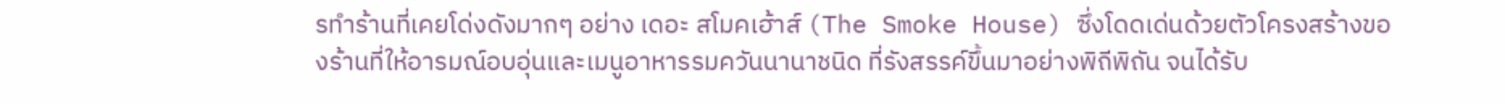รทำร้านที่เคยโด่งดังมากๆ อย่าง เดอะ สโมคเฮ้าส์ (The Smoke House) ซึ่งโดดเด่นด้วยตัวโครงสร้างของร้านที่ให้อารมณ์อบอุ่นและเมนูอาหารรมควันนานาชนิด ที่รังสรรค์ขึ้นมาอย่างพิถีพิถัน จนได้รับ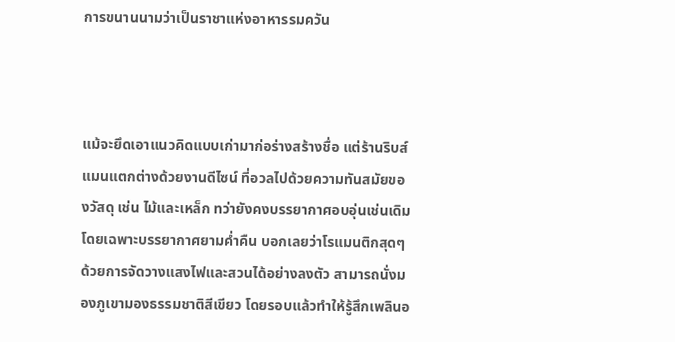การขนานนามว่าเป็นราชาแห่งอาหารรมควัน



แม้จะยึดเอาแนวคิดแบบเก่ามาก่อร่างสร้างชื่อ แต่ร้านริบส์แมนแตกต่างด้วยงานดีไซน์ ที่อวลไปด้วยความทันสมัยของวัสดุ เช่น ไม้และเหล็ก ทว่ายังคงบรรยากาศอบอุ่นเช่นเดิม โดยเฉพาะบรรยากาศยามค่ำคืน บอกเลยว่าโรแมนติกสุดๆ ด้วยการจัดวางแสงไฟและสวนได้อย่างลงตัว สามารถนั่งมองภูเขามองธรรมชาติสีเขียว โดยรอบแล้วทำให้รู้สึกเพลินอ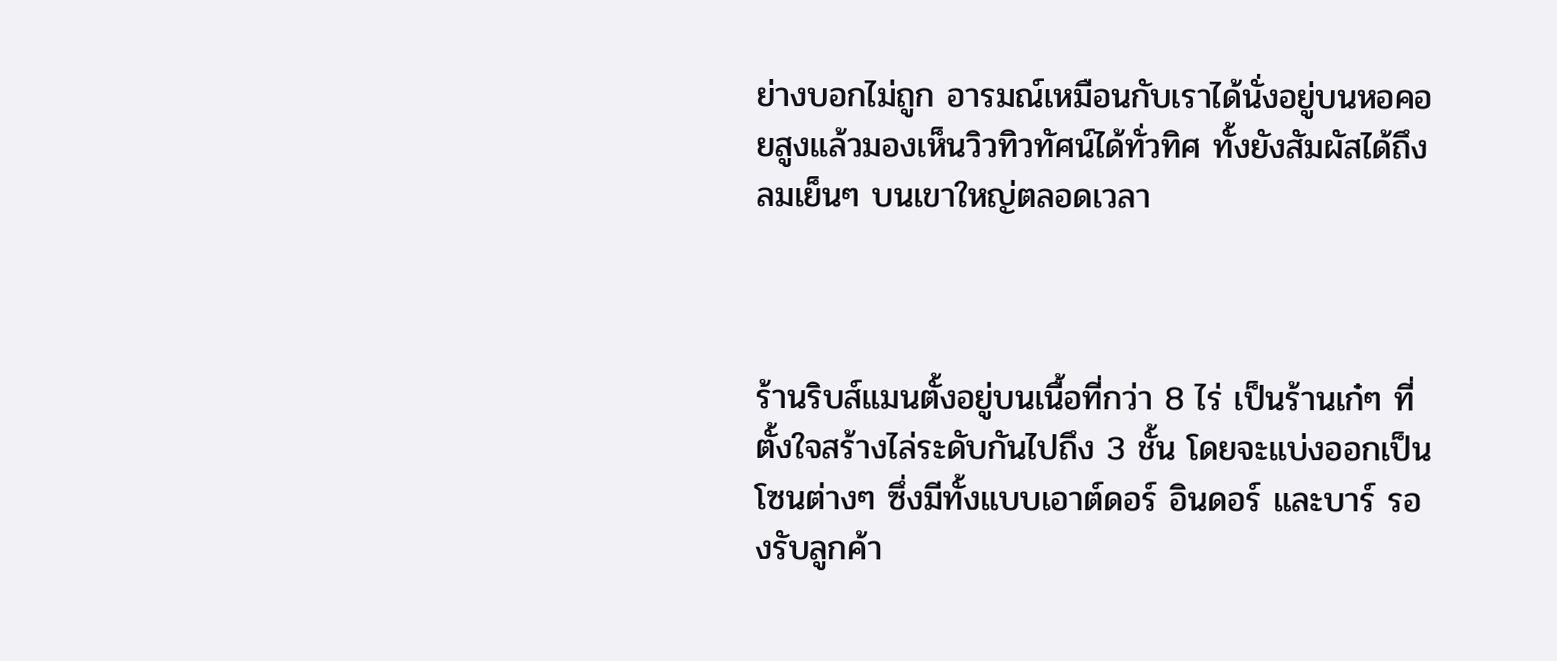ย่างบอกไม่ถูก อารมณ์เหมือนกับเราได้นั่งอยู่บนหอคอยสูงแล้วมองเห็นวิวทิวทัศน์ได้ทั่วทิศ ทั้งยังสัมผัสได้ถึงลมเย็นๆ บนเขาใหญ่ตลอดเวลา



ร้านริบส์แมนตั้งอยู่บนเนื้อที่กว่า 8 ไร่ เป็นร้านเก๋ๆ ที่ตั้งใจสร้างไล่ระดับกันไปถึง 3 ชั้น โดยจะแบ่งออกเป็นโซนต่างๆ ซึ่งมีทั้งแบบเอาต์ดอร์ อินดอร์ และบาร์ รองรับลูกค้า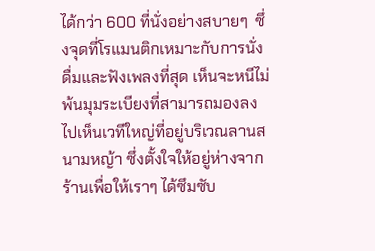ได้กว่า 600 ที่นั่งอย่างสบายๆ  ซึ่งจุดที่โรแมนติกเหมาะกับการนั่งดื่มและฟังเพลงที่สุด เห็นจะหนีไม่พ้นมุมระเบียงที่สามารถมองลงไปเห็นเวทีใหญ่ที่อยู่บริเวณลานสนามหญ้า ซึ่งตั้งใจให้อยู่ห่างจากร้านเพื่อให้เราๆ ได้ซึมซับ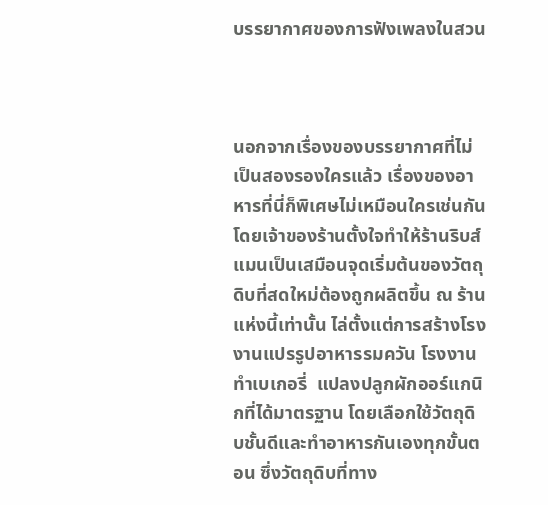บรรยากาศของการฟังเพลงในสวน



นอกจากเรื่องของบรรยากาศที่ไม่เป็นสองรองใครแล้ว เรื่องของอาหารที่นี่ก็พิเศษไม่เหมือนใครเช่นกัน โดยเจ้าของร้านตั้งใจทำให้ร้านริบส์แมนเป็นเสมือนจุดเริ่มต้นของวัตถุดิบที่สดใหม่ต้องถูกผลิตขึ้น ณ ร้านแห่งนี้เท่านั้น ไล่ตั้งแต่การสร้างโรงงานแปรรูปอาหารรมควัน โรงงานทำเบเกอรี่  แปลงปลูกผักออร์แกนิกที่ได้มาตรฐาน โดยเลือกใช้วัตถุดิบชั้นดีและทำอาหารกันเองทุกขั้นตอน ซึ่งวัตถุดิบที่ทาง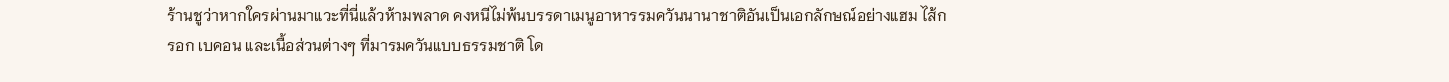ร้านชูว่าหากใครผ่านมาแวะที่นี่แล้วห้ามพลาด คงหนีไม่พ้นบรรดาเมนูอาหารรมควันนานาชาติอันเป็นเอกลักษณ์อย่างแฮม ไส้กรอก เบคอน และเนื้อส่วนต่างๆ ที่มารมควันแบบธรรมชาติ โด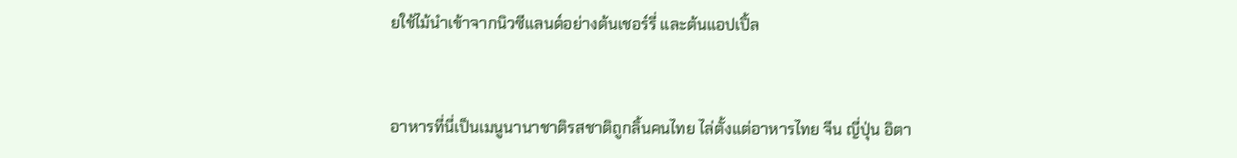ยใช้ไม้นำเข้าจากนิวซีแลนด์อย่างต้นเชอร์รี่ และต้นแอปเปิ้ล



อาหารที่นี่เป็นเมนูนานาชาติรสชาติถูกลิ้นคนไทย ไล่ตั้งแต่อาหารไทย จีน ญี่ปุ่น อิตา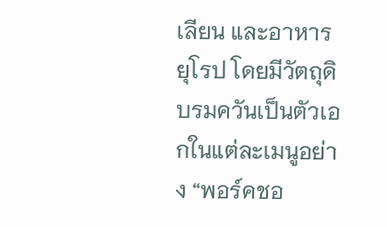เลียน และอาหารยุโรป โดยมีวัตถุดิบรมควันเป็นตัวเอกในแต่ละเมนูอย่าง “พอร์คชอ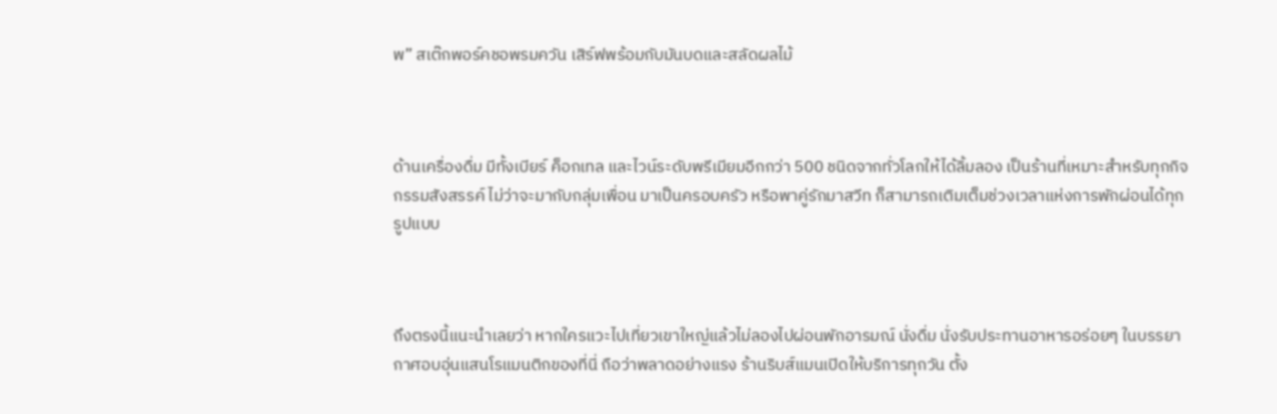พ” สเต๊กพอร์คชอพรมควัน เสิร์ฟพร้อมกับมันบดและสลัดผลไม้



ด้านเครื่องดื่ม มีทั้งเบียร์ ค็อกเทล และไวน์ระดับพรีเมียมอีกกว่า 500 ชนิดจากทั่วโลกให้ได้ลิ้มลอง เป็นร้านที่เหมาะสำหรับทุกกิจกรรมสังสรรค์ ไม่ว่าจะมากับกลุ่มเพื่อน มาเป็นครอบครัว หรือพาคู่รักมาสวีท ก็สามารถเติมเต็มช่วงเวลาแห่งการพักผ่อนได้ทุกรูปแบบ



ถึงตรงนี้แนะนำเลยว่า หากใครแวะไปเที่ยวเขาใหญ่แล้วไม่ลองไปผ่อนพักอารมณ์ นั่งดื่ม นั่งรับประทานอาหารอร่อยๆ ในบรรยากาศอบอุ่นแสนโรแมนติกของที่นี่ ถือว่าพลาดอย่างแรง ร้านริบส์แมนเปิดให้บริการทุกวัน ตั้ง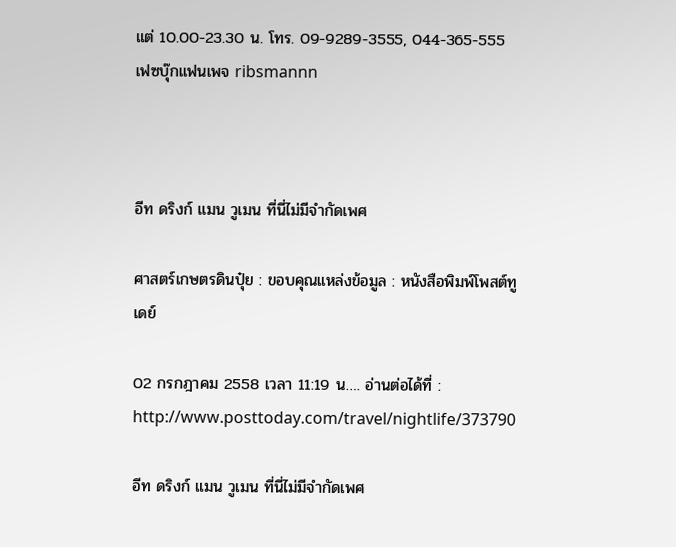แต่ 10.00-23.30 น. โทร. 09-9289-3555, 044-365-555 เฟซบุ๊กแฟนเพจ ribsmannn



อีท ดริงก์ แมน วูเมน ที่นี่ไม่มีจำกัดเพศ

ศาสตร์เกษตรดินปุ๋ย : ขอบคุณแหล่งข้อมูล : หนังสือพิมพ์โพสต์ทูเดย์

02 กรกฎาคม 2558 เวลา 11:19 น…. อ่านต่อได้ที่ : http://www.posttoday.com/travel/nightlife/373790

อีท ดริงก์ แมน วูเมน ที่นี่ไม่มีจำกัดเพศ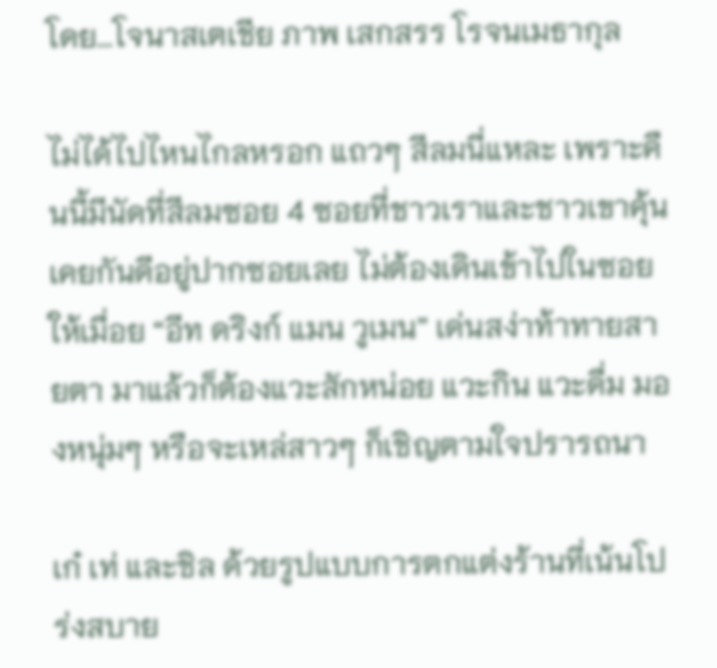โดย…โจนาสเตเชีย ภาพ เสกสรร โรจนเมธากุล

ไม่ได้ไปไหนไกลหรอก แถวๆ สีลมนี่แหละ เพราะคืนนี้มีนัดที่สีลมซอย 4 ซอยที่ชาวเราและชาวเขาคุ้นเคยกันดีอยู่ปากซอยเลย ไม่ต้องเดินเข้าไปในซอยให้เมื่อย “อีท ดริงก์ แมน วูเมน” เด่นสง่าท้าทายสายตา มาแล้วก็ต้องแวะสักหน่อย แวะกิน แวะดื่ม มองหนุ่มๆ หรือจะเหล่สาวๆ ก็เชิญตามใจปรารถนา

เก๋ เท่ และชิล ด้วยรูปแบบการตกแต่งร้านที่เน้นโปร่งสบาย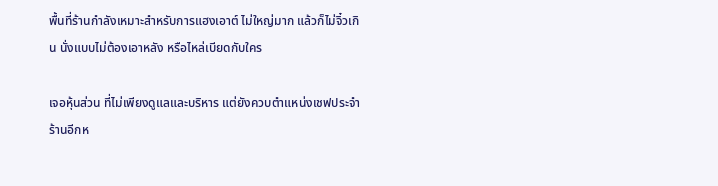พื้นที่ร้านกำลังเหมาะสำหรับการแฮงเอาต์ ไม่ใหญ่มาก แล้วก็ไม่จิ๋วเกิน นั่งแบบไม่ต้องเอาหลัง หรือไหล่เบียดกับใคร

เจอหุ้นส่วน ที่ไม่เพียงดูแลและบริหาร แต่ยังควบตำแหน่งเชฟประจำร้านอีกห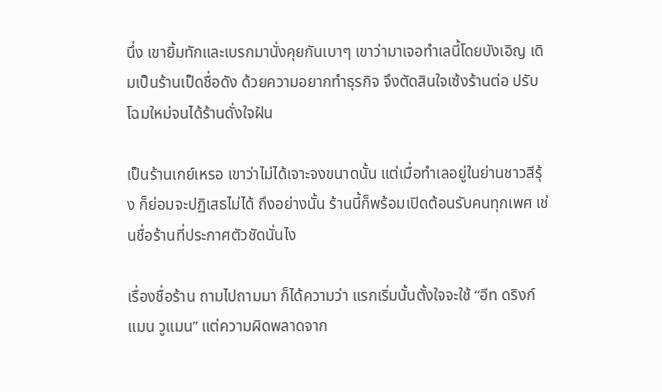นึ่ง เขายิ้มทักและเบรกมานั่งคุยกันเบาๆ เขาว่ามาเจอทำเลนี้โดยบังเอิญ เดิมเป็นร้านเป็ดชื่อดัง ด้วยความอยากทำธุรกิจ จึงตัดสินใจเซ้งร้านต่อ ปรับโฉมใหม่จนได้ร้านดั่งใจฝัน

เป็นร้านเกย์เหรอ เขาว่าไม่ได้เจาะจงขนาดนั้น แต่เมื่อทำเลอยู่ในย่านชาวสีรุ้ง ก็ย่อมจะปฏิเสธไม่ได้ ถึงอย่างนั้น ร้านนี้ก็พร้อมเปิดต้อนรับคนทุกเพศ เช่นชื่อร้านที่ประกาศตัวชัดนั่นไง

เรื่องชื่อร้าน ถามไปถามมา ก็ได้ความว่า แรกเริ่มนั้นตั้งใจจะใช้ “อีท ดริงก์ แมน วูแมน” แต่ความผิดพลาดจาก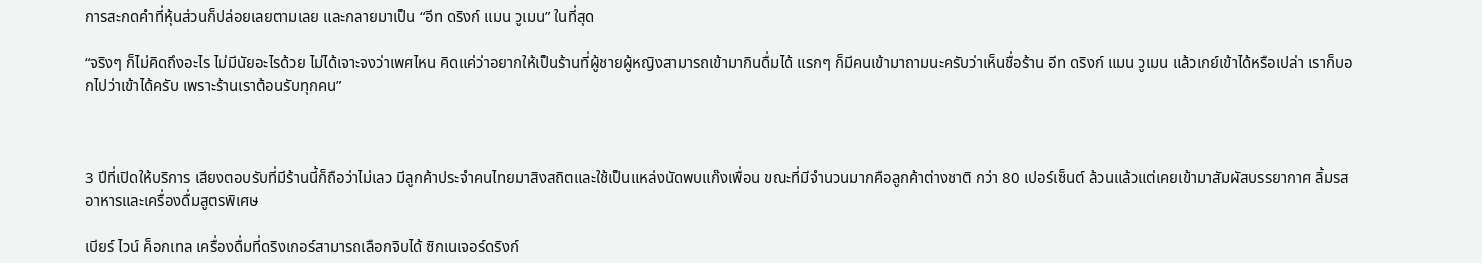การสะกดคำที่หุ้นส่วนก็ปล่อยเลยตามเลย และกลายมาเป็น “อีท ดริงก์ แมน วูเมน” ในที่สุด

“จริงๆ ก็ไม่คิดถึงอะไร ไม่มีนัยอะไรด้วย ไม่ได้เจาะจงว่าเพศไหน คิดแค่ว่าอยากให้เป็นร้านที่ผู้ชายผู้หญิงสามารถเข้ามากินดื่มได้ แรกๆ ก็มีคนเข้ามาถามนะครับว่าเห็นชื่อร้าน อีท ดริงก์ แมน วูเมน แล้วเกย์เข้าได้หรือเปล่า เราก็บอกไปว่าเข้าได้ครับ เพราะร้านเราต้อนรับทุกคน”



3 ปีที่เปิดให้บริการ เสียงตอบรับที่มีร้านนี้ก็ถือว่าไม่เลว มีลูกค้าประจำคนไทยมาสิงสถิตและใช้เป็นแหล่งนัดพบแก๊งเพื่อน ขณะที่มีจำนวนมากคือลูกค้าต่างชาติ กว่า 80 เปอร์เซ็นต์ ล้วนแล้วแต่เคยเข้ามาสัมผัสบรรยากาศ ลิ้มรสอาหารและเครื่องดื่มสูตรพิเศษ

เบียร์ ไวน์ ค็อกเทล เครื่องดื่มที่ดริงเกอร์สามารถเลือกจิบได้ ซิกเนเจอร์ดริงก์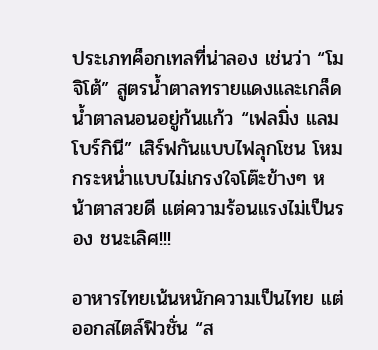ประเภทค็อกเทลที่น่าลอง เช่นว่า “โมจิโต้” สูตรน้ำตาลทรายแดงและเกล็ดน้ำตาลนอนอยู่ก้นแก้ว “เฟลมิ่ง แลมโบร์กินี” เสิร์ฟกันแบบไฟลุกโชน โหมกระหน่ำแบบไม่เกรงใจโต๊ะข้างๆ หน้าตาสวยดี แต่ความร้อนแรงไม่เป็นรอง ชนะเลิศ!!!

อาหารไทยเน้นหนักความเป็นไทย แต่ออกสไตล์ฟิวชั่น “ส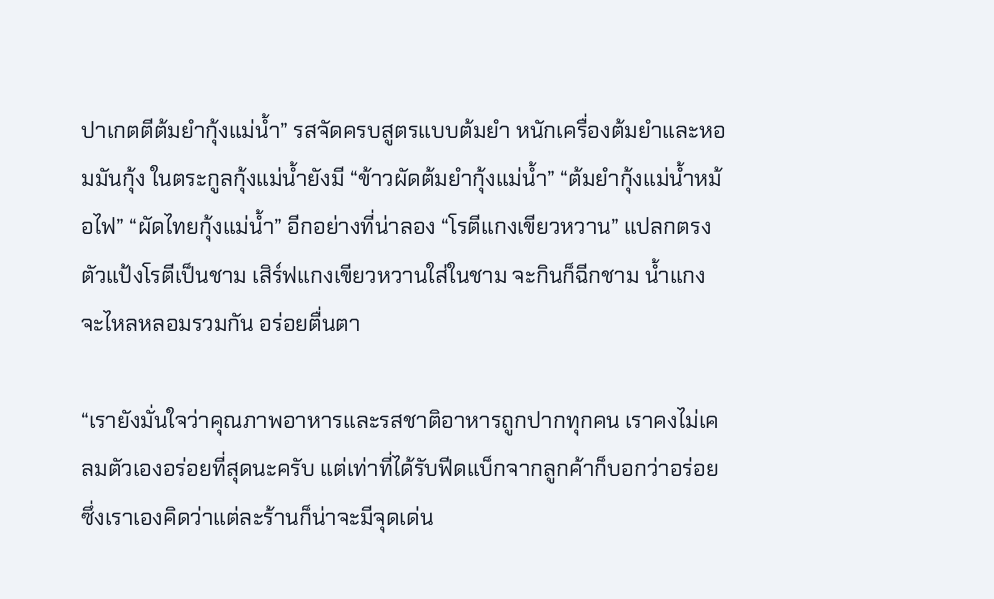ปาเกตตีต้มยำกุ้งแม่น้ำ” รสจัดครบสูตรแบบต้มยำ หนักเครื่องต้มยำและหอมมันกุ้ง ในตระกูลกุ้งแม่น้ำยังมี “ข้าวผัดต้มยำกุ้งแม่น้ำ” “ต้มยำกุ้งแม่น้ำหม้อไฟ” “ผัดไทยกุ้งแม่น้ำ” อีกอย่างที่น่าลอง “โรตีแกงเขียวหวาน” แปลกตรงตัวแป้งโรตีเป็นชาม เสิร์ฟแกงเขียวหวานใส่ในชาม จะกินก็ฉีกชาม น้ำแกงจะไหลหลอมรวมกัน อร่อยตื่นตา

“เรายังมั่นใจว่าคุณภาพอาหารและรสชาติอาหารถูกปากทุกคน เราคงไม่เคลมตัวเองอร่อยที่สุดนะครับ แต่เท่าที่ได้รับฟีดแบ็กจากลูกค้าก็บอกว่าอร่อย ซึ่งเราเองคิดว่าแต่ละร้านก็น่าจะมีจุดเด่น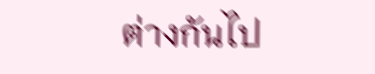ต่างกันไป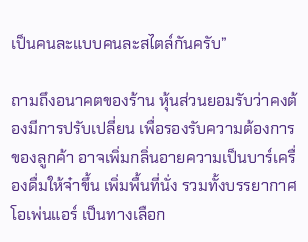เป็นคนละแบบคนละสไตล์กันครับ”

ถามถึงอนาคตของร้าน หุ้นส่วนยอมรับว่าคงต้องมีการปรับเปลี่ยน เพื่อรองรับความต้องการของลูกค้า อาจเพิ่มกลิ่นอายความเป็นบาร์เครื่องดื่มให้จ๋าขึ้น เพิ่มพื้นที่นั่ง รวมทั้งบรรยากาศโอเพ่นแอร์ เป็นทางเลือก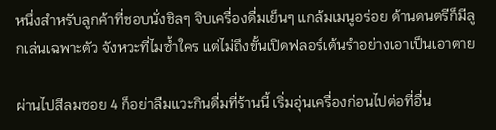หนึ่งสำหรับลูกค้าที่ชอบนั่งชิลๆ จิบเครื่องดื่มเย็นๆ แกล้มเมนูอร่อย ด้านดนตรีก็มีลูกเล่นเฉพาะตัว จังหวะที่ไมซ้ำใคร แต่ไม่ถึงขั้นเปิดฟลอร์เต้นรำอย่างเอาเป็นเอาตาย

ผ่านไปสีลมซอย 4 ก็อย่าลืมแวะกินดื่มที่ร้านนี้ เริ่มอุ่นเครื่องก่อนไปต่อที่อื่น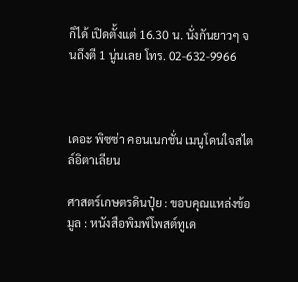ก็ได้ เปิดตั้งแต่ 16.30 น. นั่งกันยาวๆ จนถึงตี 1 นู่นเลย โทร. 02-632-9966



เดอะ พิซซ่า คอนเนกชั่น เมนูโดนใจสไตล์อิตาเลียน

ศาสตร์เกษตรดินปุ๋ย : ขอบคุณแหล่งข้อมูล : หนังสือพิมพ์โพสต์ทูเด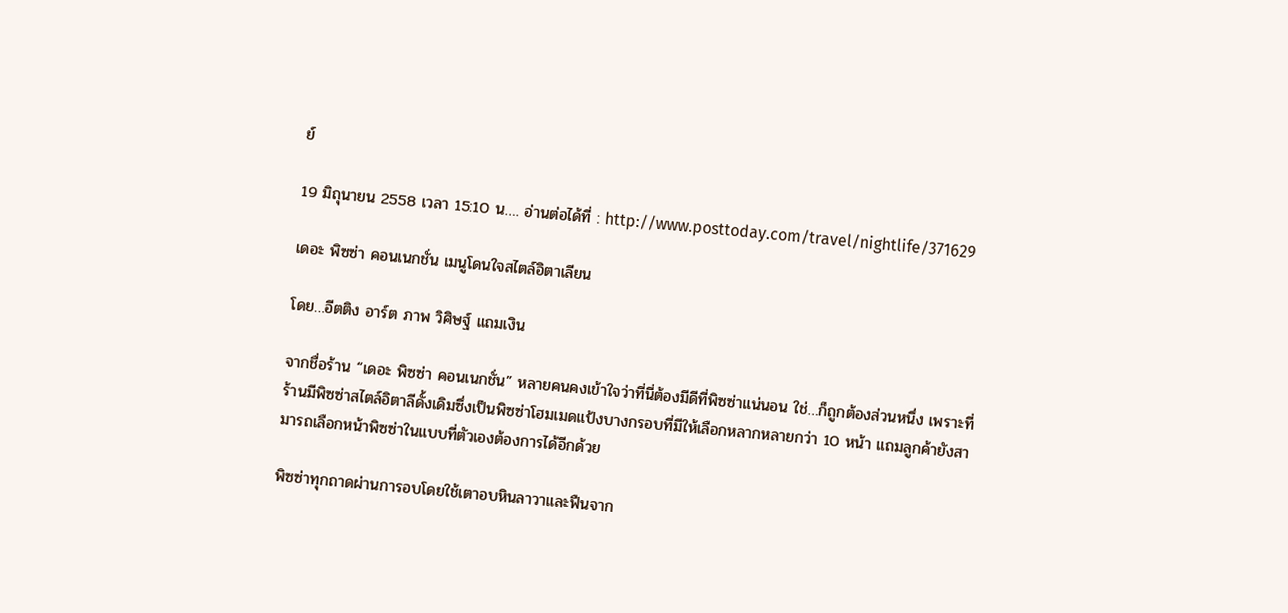ย์

19 มิถุนายน 2558 เวลา 15:10 น…. อ่านต่อได้ที่ : http://www.posttoday.com/travel/nightlife/371629

เดอะ พิซซ่า คอนเนกชั่น เมนูโดนใจสไตล์อิตาเลียน

โดย…อีตติง อาร์ต ภาพ วิศิษฐ์ แถมเงิน

จากชื่อร้าน “เดอะ พิซซ่า คอนเนกชั่น” หลายคนคงเข้าใจว่าที่นี่ต้องมีดีที่พิซซ่าแน่นอน ใช่…ก็ถูกต้องส่วนหนึ่ง เพราะที่ร้านมีพิซซ่าสไตล์อิตาลีดั้งเดิมซึ่งเป็นพิซซ่าโฮมเมดแป้งบางกรอบที่มีให้เลือกหลากหลายกว่า 10 หน้า แถมลูกค้ายังสามารถเลือกหน้าพิซซ่าในแบบที่ตัวเองต้องการได้อีกด้วย

พิซซ่าทุกถาดผ่านการอบโดยใช้เตาอบหินลาวาและฟืนจาก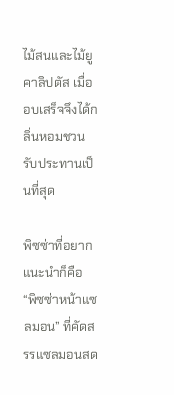ไม้สนและไม้ยูคาลิปตัส เมื่ออบเสร็จจึงได้กลิ่นหอมชวนรับประทานเป็นที่สุด

พิซซ่าที่อยากแนะนำก็คือ “พิซซ่าหน้าแซลมอน” ที่คัดสรรแซลมอนสด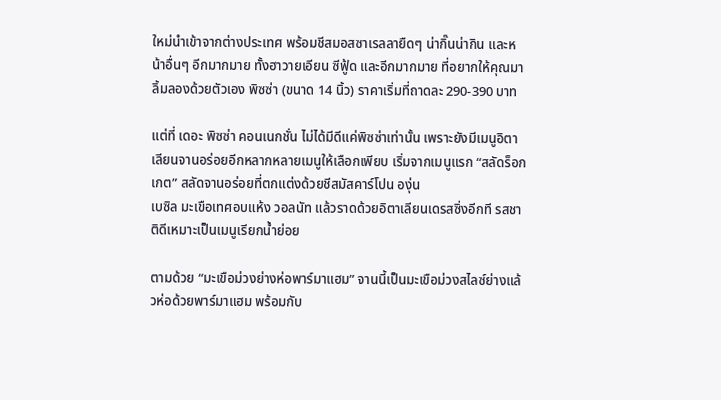ใหม่นำเข้าจากต่างประเทศ พร้อมชีสมอสซาเรลลายืดๆ น่ากิ๊นน่ากิน และหน้าอื่นๆ อีกมากมาย ทั้งฮาวายเอียน ซีฟู้ด และอีกมากมาย ที่อยากให้คุณมาลิ้มลองด้วยตัวเอง พิซซ่า (ขนาด 14 นิ้ว) ราคาเริ่มที่ถาดละ 290-390 บาท

แต่ที่ เดอะ พิซซ่า คอนเนกชั่น ไม่ได้มีดีแค่พิซซ่าเท่านั้น เพราะยังมีเมนูอิตาเลียนจานอร่อยอีกหลากหลายเมนูให้เลือกเพียบ เริ่มจากเมนูแรก “สลัดร็อกเกต” สลัดจานอร่อยที่ตกแต่งด้วยชีสมัสคาร์โปน องุ่น
เบซิล มะเขือเทศอบแห้ง วอลนัท แล้วราดด้วยอิตาเลียนเดรสซิ่งอีกที รสชาติดีเหมาะเป็นเมนูเรียกน้ำย่อย

ตามด้วย “มะเขือม่วงย่างห่อพาร์มาแฮม” จานนี้เป็นมะเขือม่วงสไลซ์ย่างแล้วห่อด้วยพาร์มาแฮม พร้อมกับ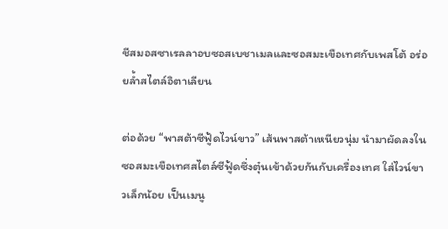ชีสมอสซาเรลลาอบซอสเบชาเมลและซอสมะเขือเทศกับเพสโต้ อร่อยล้ำสไตล์อิตาเลียน

ต่อด้วย “พาสต้าซีฟู้ดไวน์ขาว” เส้นพาสต้าเหนียวนุ่ม นำมาผัดลงในซอสมะเขือเทศสไตล์ซีฟู้ดซึ่งตุ๋นเข้าด้วยกันกับเครื่องเทศ ใส่ไวน์ขาวเล็กน้อย เป็นเมนู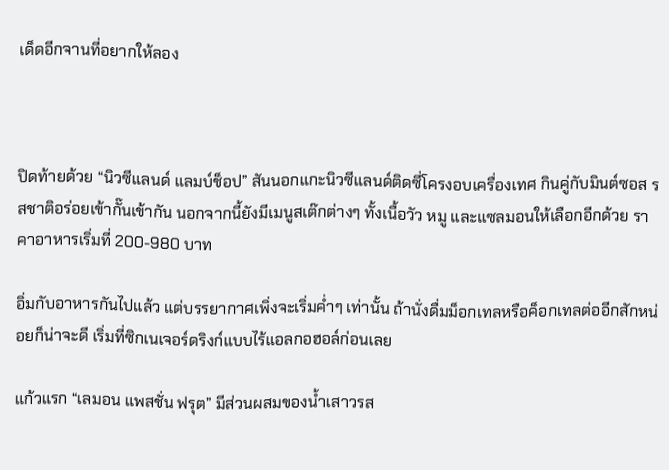เด็ดอีกจานที่อยากให้ลอง



ปิดท้ายด้วย “นิวซีแลนด์ แลมบ์ช็อป” สันนอกแกะนิวซีแลนด์ติดซี่โครงอบเครื่องเทศ กินคู่กับมินต์ซอส รสชาติอร่อยเข้ากั๊นเข้ากัน นอกจากนี้ยังมีเมนูสเต๊กต่างๆ ทั้งเนื้อวัว หมู และแซลมอนให้เลือกอีกด้วย ราคาอาหารเริ่มที่ 200-980 บาท

อิ่มกับอาหารกันไปแล้ว แต่บรรยากาศเพิ่งจะเริ่มค่ำๆ เท่านั้น ถ้านั่งดื่มม็อกเทลหรือค็อกเทลต่ออีกสักหน่อยก็น่าจะดี เริ่มที่ซิกเนเจอร์ดริงก์แบบไร้แอลกอฮอล์ก่อนเลย

แก้วแรก “เลมอน แพสชั่น ฟรุต” มีส่วนผสมของน้ำเสาวรส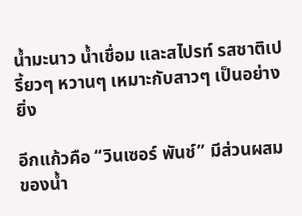น้ำมะนาว น้ำเชื่อม และสไปรท์ รสชาติเปรี้ยวๆ หวานๆ เหมาะกับสาวๆ เป็นอย่างยิ่ง

อีกแก้วคือ “วินเซอร์ พันช์” มีส่วนผสมของน้ำ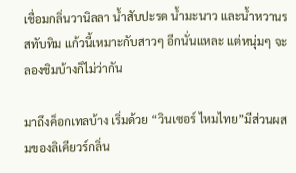เชื่อมกลิ่นวานิลลา น้ำสับปะรด น้ำมะนาว และน้ำหวานรสทับทิม แก้วนี้เหมาะกับสาวๆ อีกนั่นแหละ แต่หนุ่มๆ จะลองชิมบ้างก็ไม่ว่ากัน

มาถึงค็อกเทลบ้าง เริ่มด้วย “วินเซอร์ ไหมไทย”มีส่วนผสมของลิเคียวร์กลิ่น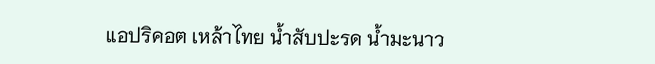แอปริคอต เหล้าไทย น้ำสับปะรด น้ำมะนาว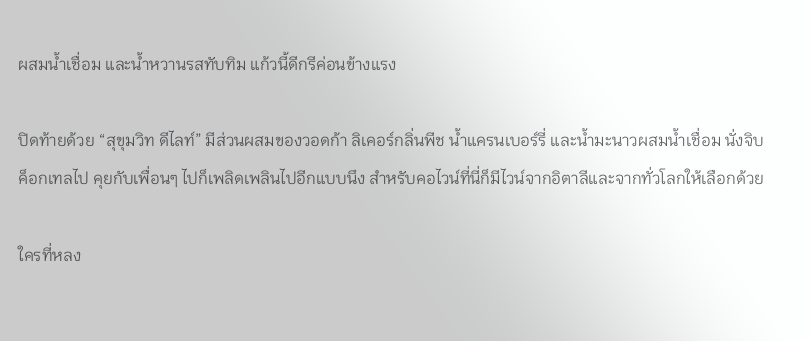ผสมน้ำเชื่อม และน้ำหวานรสทับทิม แก้วนี้ดีกรีค่อนข้างแรง

ปิดท้ายด้วย “สุขุมวิท ดีไลท์” มีส่วนผสมของวอดก้า ลิเคอร์กลิ่นพีช น้ำแครนเบอร์รี่ และน้ำมะนาวผสมน้ำเชื่อม นั่งจิบค็อกเทลไป คุยกับเพื่อนๆ ไปก็เพลิดเพลินไปอีกแบบนึง สำหรับคอไวน์ที่นี่ก็มีไวน์จากอิตาลีและจากทั่วโลกให้เลือกด้วย

ใครที่หลง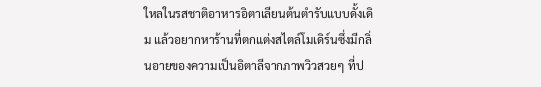ใหลในรสชาติอาหารอิตาเลียนต้นตำรับแบบดั้งเดิม แล้วอยากหาร้านที่ตกแต่งสไตล์โมเดิร์นซึ่งมีกลิ่นอายของความเป็นอิตาลีจากภาพวิวสวยๆ ที่ป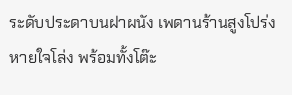ระดับประดาบนฝาผนัง เพดานร้านสูงโปร่ง หายใจโล่ง พร้อมทั้งโต๊ะ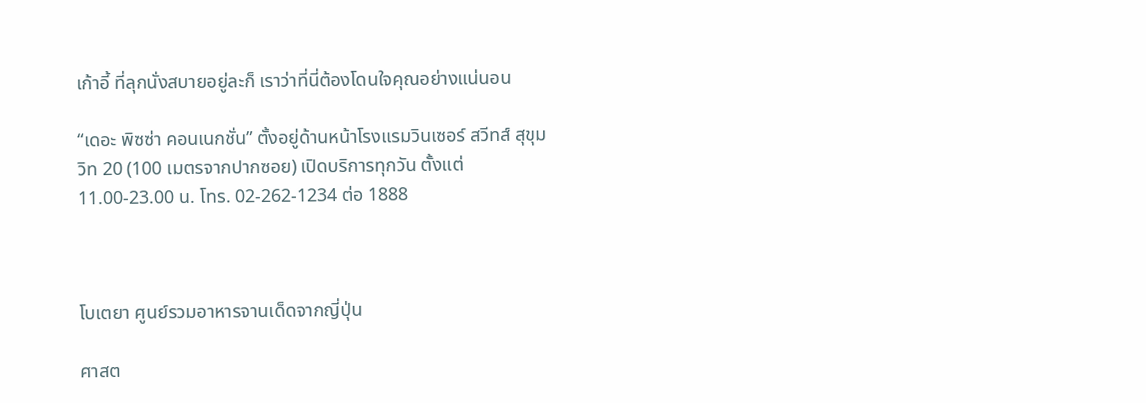เก้าอี้ ที่ลุกนั่งสบายอยู่ละก็ เราว่าที่นี่ต้องโดนใจคุณอย่างแน่นอน

“เดอะ พิซซ่า คอนเนกชั่น” ตั้งอยู่ด้านหน้าโรงแรมวินเซอร์ สวีทส์ สุขุมวิท 20 (100 เมตรจากปากซอย) เปิดบริการทุกวัน ตั้งแต่ 11.00-23.00 น. โทร. 02-262-1234 ต่อ 1888



โบเตยา ศูนย์รวมอาหารจานเด็ดจากญี่ปุ่น

ศาสต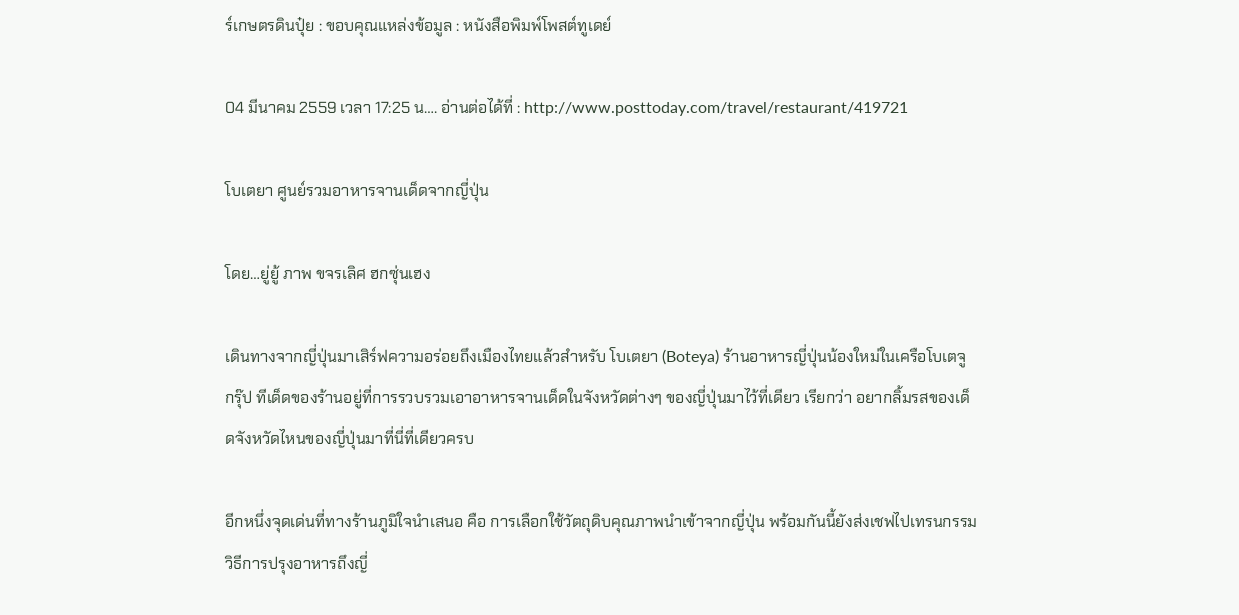ร์เกษตรดินปุ๋ย : ขอบคุณแหล่งข้อมูล : หนังสือพิมพ์โพสต์ทูเดย์

04 มีนาคม 2559 เวลา 17:25 น…. อ่านต่อได้ที่ : http://www.posttoday.com/travel/restaurant/419721

โบเตยา ศูนย์รวมอาหารจานเด็ดจากญี่ปุ่น

โดย…ยู่ยู้ ภาพ ขจรเลิศ ฮกซุ่นเฮง

เดินทางจากญี่ปุ่นมาเสิร์ฟความอร่อยถึงเมืองไทยแล้วสำหรับ โบเตยา (Boteya) ร้านอาหารญี่ปุ่นน้องใหม่ในเครือโบเตจู กรุ๊ป ทีเด็ดของร้านอยู่ที่การรวบรวมเอาอาหารจานเด็ดในจังหวัดต่างๆ ของญี่ปุ่นมาไว้ที่เดียว เรียกว่า อยากลิ้มรสของเด็ดจังหวัดไหนของญี่ปุ่นมาที่นี่ที่เดียวครบ

อีกหนึ่งจุดเด่นที่ทางร้านภูมิใจนำเสนอ คือ การเลือกใช้วัตถุดิบคุณภาพนำเข้าจากญี่ปุ่น พร้อมกันนี้ยังส่งเชฟไปเทรนกรรมวิธีการปรุงอาหารถึงญี่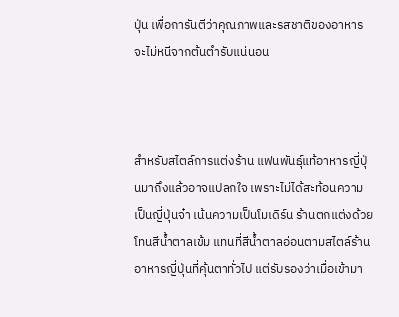ปุ่น เพื่อการันตีว่าคุณภาพและรสชาติของอาหารจะไม่หนีจากต้นตำรับแน่นอน



สำหรับสไตล์การแต่งร้าน แฟนพันธุ์แท้อาหารญี่ปุ่นมาถึงแล้วอาจแปลกใจ เพราะไม่ได้สะท้อนความเป็นญี่ปุ่นจ๋า เน้นความเป็นโมเดิร์น ร้านตกแต่งด้วยโทนสีน้ำตาลเข้ม แทนที่สีน้ำตาลอ่อนตามสไตล์ร้านอาหารญี่ปุ่นที่คุ้นตาทั่วไป แต่รับรองว่าเมื่อเข้ามา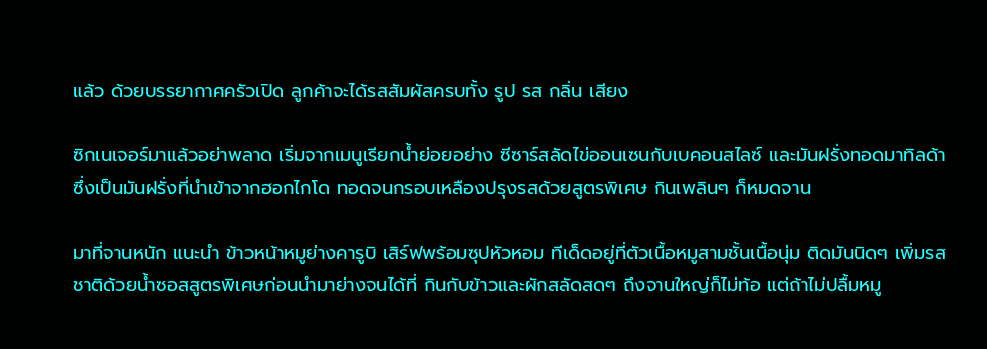แล้ว ด้วยบรรยากาศครัวเปิด ลูกค้าจะได้รสสัมผัสครบทั้ง รูป รส กลิ่น เสียง

ซิกเนเจอร์มาแล้วอย่าพลาด เริ่มจากเมนูเรียกน้ำย่อยอย่าง ซีซาร์สลัดไข่ออนเซนกับเบคอนสไลซ์ และมันฝรั่งทอดมาทิลด้า ซึ่งเป็นมันฝรั่งที่นำเข้าจากฮอกไกโด ทอดจนกรอบเหลืองปรุงรสด้วยสูตรพิเศษ กินเพลินๆ ก็หมดจาน

มาที่จานหนัก แนะนำ ข้าวหน้าหมูย่างคารูบิ เสิร์ฟพร้อมซุปหัวหอม ทีเด็ดอยู่ที่ตัวเนื้อหมูสามชั้นเนื้อนุ่ม ติดมันนิดๆ เพิ่มรสชาติด้วยน้ำซอสสูตรพิเศษก่อนนำมาย่างจนได้ที่ กินกับข้าวและผักสลัดสดๆ ถึงจานใหญ่ก็ไม่ท้อ แต่ถ้าไม่ปลื้มหมู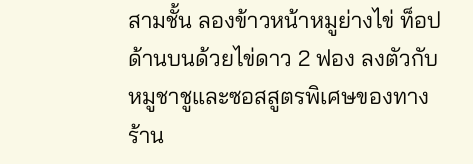สามชั้น ลองข้าวหน้าหมูย่างไข่ ท็อปด้านบนด้วยไข่ดาว 2 ฟอง ลงตัวกับหมูชาชูและซอสสูตรพิเศษของทางร้าน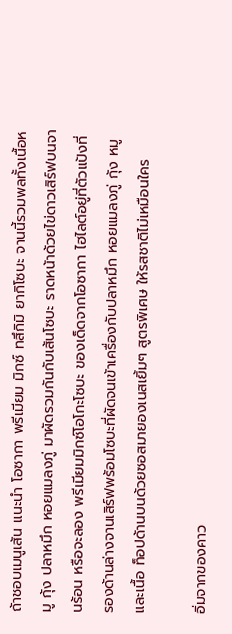ถ้าชอบเมนูเส้น แนะนำ โอซากา พรีเมียม มิกซ์ ทสึกิมิ ยากิโซบะ จานนี้รวมพลทั้งเนื้อหมู กุ้ง ปลาหมึก หอยแมลงภู่ มาผัดรวมกันกับเส้นโซบะ ราดหน้าด้วยไข่ดาวเสิร์ฟบนจานร้อน หรือจะลอง พรีเมียมมิกซ์โอโกะโซบะ ของเด็ดจากโอซากา ไฮไลต์อยู่ที่ตัวแป้งที่รองด้านล่างจานเสิร์ฟพร้อมโซบะที่ผัดจนเข้าเครื่องกับปลาหมึก หอยแมลงภู่ กุ้ง หมู และเนื้อ ท็อปด้านบนด้วยซอสมายองเนสเยิ้มๆ สูตรพิเศษ ให้รสชาติไม่เหมือนใคร

อิ่มจากของคาว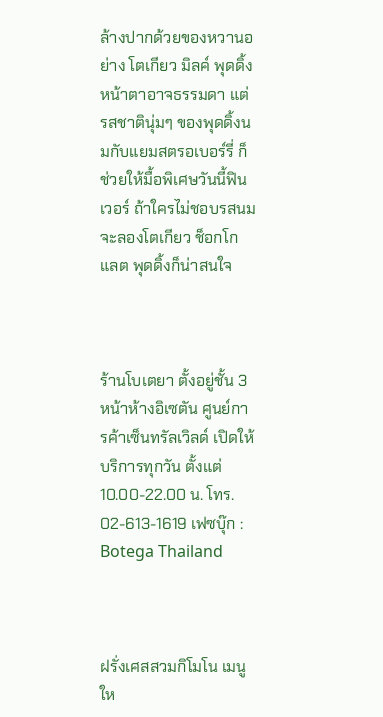ล้างปากด้วยของหวานอย่าง โตเกียว มิลค์ พุดดิ้ง หน้าตาอาจธรรมดา แต่รสชาตินุ่มๆ ของพุดดิ้งนมกับแยมสตรอเบอร์รี่ ก็ช่วยให้มื้อพิเศษวันนี้ฟินเวอร์ ถ้าใครไม่ชอบรสนมจะลองโตเกียว ช็อกโกแลต พุดดิ้งก็น่าสนใจ



ร้านโบเตยา ตั้งอยู่ชั้น 3 หน้าห้างอิเซตัน ศูนย์การค้าเซ็นทรัลเวิลด์ เปิดให้บริการทุกวัน ตั้งแต่ 10.00-22.00 น. โทร. 02-613-1619 เฟซบุ๊ก : Botega Thailand



ฝรั่งเศสสวมกิโมโน เมนูให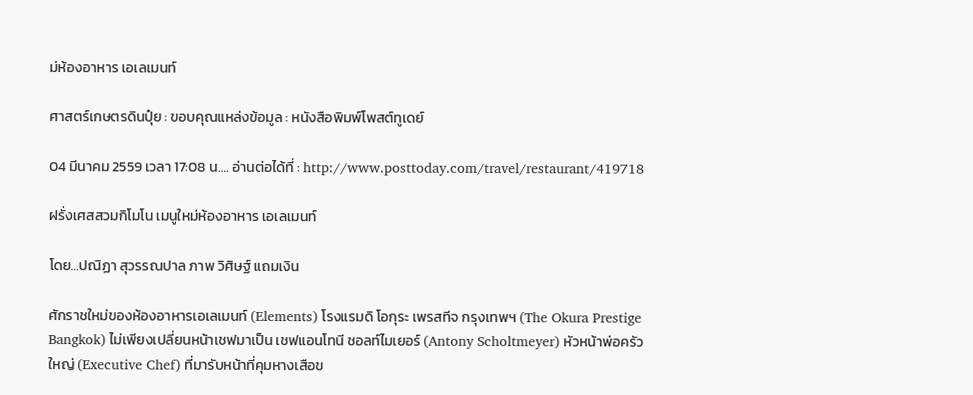ม่ห้องอาหาร เอเลเมนท์

ศาสตร์เกษตรดินปุ๋ย : ขอบคุณแหล่งข้อมูล : หนังสือพิมพ์โพสต์ทูเดย์

04 มีนาคม 2559 เวลา 17:08 น…. อ่านต่อได้ที่ : http://www.posttoday.com/travel/restaurant/419718

ฝรั่งเศสสวมกิโมโน เมนูใหม่ห้องอาหาร เอเลเมนท์

โดย…ปณิฏา สุวรรณปาล ภาพ วิศิษฐ์ แถมเงิน

ศักราชใหม่ของห้องอาหารเอเลเมนท์ (Elements) โรงแรมดิ โอกุระ เพรสทีจ กรุงเทพฯ (The Okura Prestige Bangkok) ไม่เพียงเปลี่ยนหน้าเชฟมาเป็น เชฟแอนโทนี ชอลท์ไมเยอร์ (Antony Scholtmeyer) หัวหน้าพ่อครัวใหญ่ (Executive Chef) ที่มารับหน้าที่คุมหางเสือข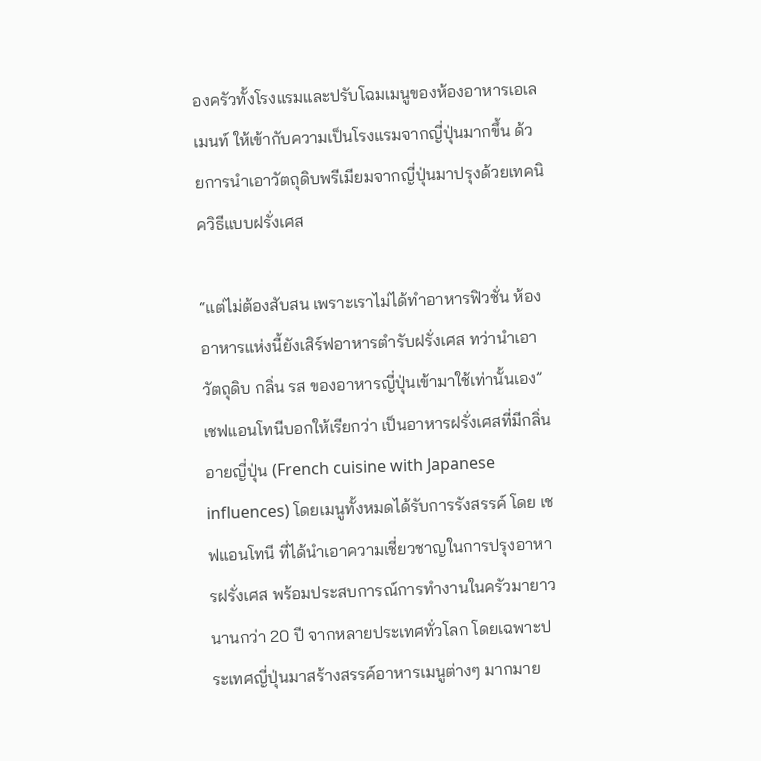องครัวทั้งโรงแรมและปรับโฉมเมนูของห้องอาหารเอเลเมนท์ ให้เข้ากับความเป็นโรงแรมจากญี่ปุ่นมากขึ้น ด้วยการนำเอาวัตถุดิบพรีเมียมจากญี่ปุ่นมาปรุงด้วยเทคนิควิธีแบบฝรั่งเศส

“แต่ไม่ต้องสับสน เพราะเราไม่ได้ทำอาหารฟิวชั่น ห้องอาหารแห่งนี้ยังเสิร์ฟอาหารตำรับฝรั่งเศส ทว่านำเอาวัตถุดิบ กลิ่น รส ของอาหารญี่ปุ่นเข้ามาใช้เท่านั้นเอง” เชฟแอนโทนีบอกให้เรียกว่า เป็นอาหารฝรั่งเศสที่มีกลิ่นอายญี่ปุ่น (French cuisine with Japanese influences) โดยเมนูทั้งหมดได้รับการรังสรรค์ โดย เชฟแอนโทนี ที่ได้นำเอาความเชี่ยวชาญในการปรุงอาหารฝรั่งเศส พร้อมประสบการณ์การทำงานในครัวมายาวนานกว่า 20 ปี จากหลายประเทศทั่วโลก โดยเฉพาะประเทศญี่ปุ่นมาสร้างสรรค์อาหารเมนูต่างๆ มากมาย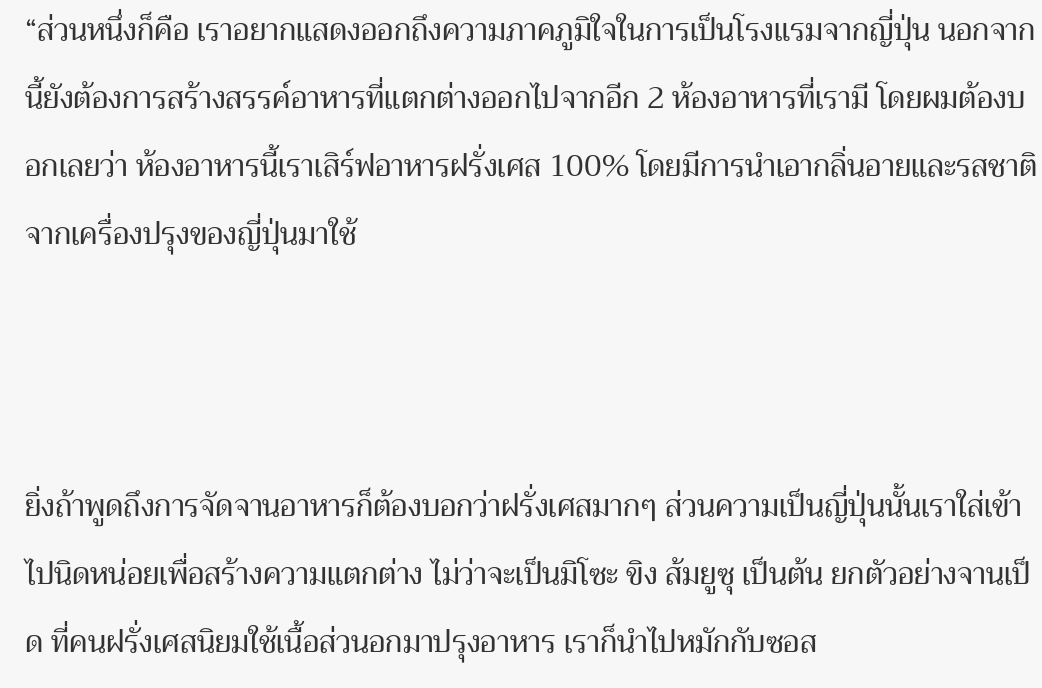“ส่วนหนึ่งก็คือ เราอยากแสดงออกถึงความภาคภูมิใจในการเป็นโรงแรมจากญี่ปุ่น นอกจากนี้ยังต้องการสร้างสรรค์อาหารที่แตกต่างออกไปจากอีก 2 ห้องอาหารที่เรามี โดยผมต้องบอกเลยว่า ห้องอาหารนี้เราเสิร์ฟอาหารฝรั่งเศส 100% โดยมีการนำเอากลิ่นอายและรสชาติจากเครื่องปรุงของญี่ปุ่นมาใช้



ยิ่งถ้าพูดถึงการจัดจานอาหารก็ต้องบอกว่าฝรั่งเศสมากๆ ส่วนความเป็นญี่ปุ่นนั้นเราใส่เข้าไปนิดหน่อยเพื่อสร้างความแตกต่าง ไม่ว่าจะเป็นมิโซะ ขิง ส้มยูซุ เป็นต้น ยกตัวอย่างจานเป็ด ที่คนฝรั่งเศสนิยมใช้เนื้อส่วนอกมาปรุงอาหาร เราก็นำไปหมักกับซอส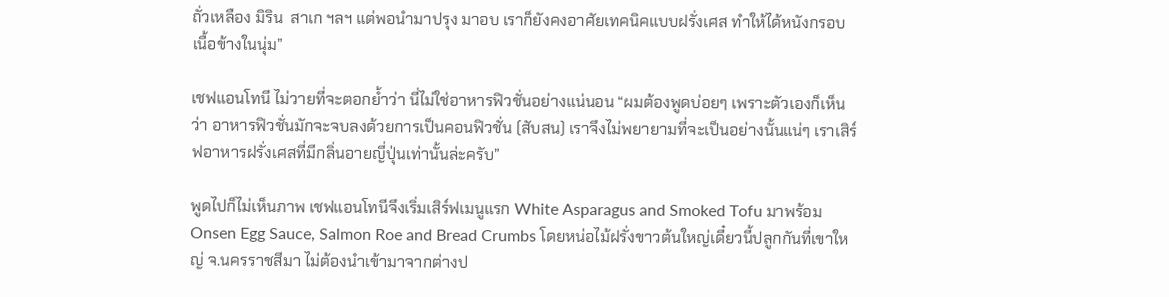ถั่วเหลือง มิริน  สาเก ฯลฯ แต่พอนำมาปรุง มาอบ เราก็ยังคงอาศัยเทคนิคแบบฝรั่งเศส ทำให้ได้หนังกรอบ เนื้อข้างในนุ่ม”

เชฟแอนโทนี ไม่วายที่จะตอกย้ำว่า นี่ไม่ใช่อาหารฟิวชั่นอย่างแน่นอน “ผมต้องพูดบ่อยๆ เพราะตัวเองก็เห็นว่า อาหารฟิวชั่นมักจะจบลงด้วยการเป็นคอนฟิวชั่น (สับสน) เราจึงไม่พยายามที่จะเป็นอย่างนั้นแน่ๆ เราเสิร์ฟอาหารฝรั่งเศสที่มีกลิ่นอายญี่ปุ่นเท่านั้นล่ะครับ”

พูดไปก็ไม่เห็นภาพ เชฟแอนโทนีจึงเริ่มเสิร์ฟเมนูแรก White Asparagus and Smoked Tofu มาพร้อม Onsen Egg Sauce, Salmon Roe and Bread Crumbs โดยหน่อไม้ฝรั่งขาวต้นใหญ่เดี๋ยวนี้ปลูกกันที่เขาใหญ่ จ.นครราชสีมา ไม่ต้องนำเข้ามาจากต่างป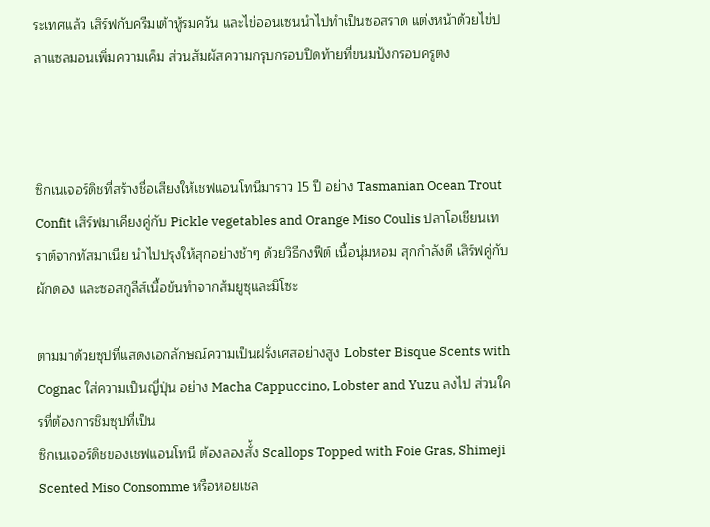ระเทศแล้ว เสิร์ฟกับครีมเต้าหู้รมควัน และไข่ออนเซนนำไปทำเป็นซอสราด แต่งหน้าด้วยไข่ปลาแซลมอนเพิ่มความเค็ม ส่วนสัมผัสความกรุบกรอบปิดท้ายที่ขนมปังกรอบครูตง



ซิกเนเจอร์ดิชที่สร้างชื่อเสียงให้เชฟแอนโทนีมาราว 15 ปี อย่าง Tasmanian Ocean Trout Confit เสิร์ฟมาเคียงคู่กับ Pickle vegetables and Orange Miso Coulis ปลาโอเชียนเทราต์จากทัสมาเนีย นำไปปรุงให้สุกอย่างช้าๆ ด้วยวิธีกงฟีต์ เนื้อนุ่มหอม สุกกำลังดี เสิร์ฟคู่กับผักดอง และซอสกูลีส์เนื้อข้นทำจากส้มยูซุและมิโซะ

ตามมาด้วยซุปที่แสดงเอกลักษณ์ความเป็นฝรั่งเศสอย่างสูง Lobster Bisque Scents with Cognac ใส่ความเป็นญี่ปุ่น อย่าง Macha Cappuccino, Lobster and Yuzu ลงไป ส่วนใครที่ต้องการชิมซุปที่เป็น
ซิกเนเจอร์ดิชของเชฟแอนโทนี ต้องลองสั่้ง Scallops Topped with Foie Gras, Shimeji Scented Miso Consomme หรือหอยเชล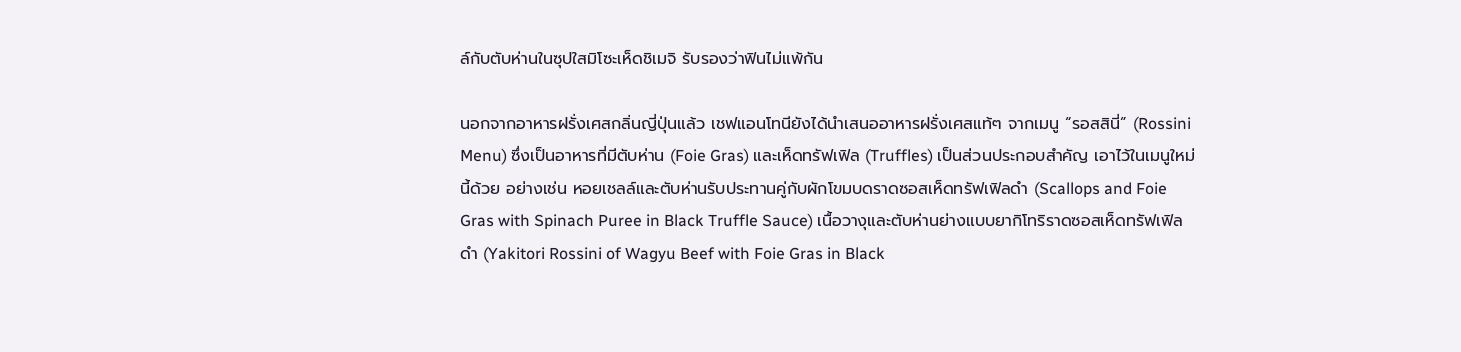ล์กับตับห่านในซุปใสมิโซะเห็ดชิเมจิ รับรองว่าฟินไม่แพ้กัน

นอกจากอาหารฝรั่งเศสกลิ่นญี่ปุ่นแล้ว เชฟแอนโทนียังได้นำเสนออาหารฝรั่งเศสแท้ๆ จากเมนู “รอสสินี่” (Rossini Menu) ซึ่งเป็นอาหารที่มีตับห่าน (Foie Gras) และเห็ดทรัฟเฟิล (Truffles) เป็นส่วนประกอบสำคัญ เอาไว้ในเมนูใหม่นี้ด้วย อย่างเช่น หอยเชลล์และตับห่านรับประทานคู่กับผักโขมบดราดซอสเห็ดทรัฟเฟิลดำ (Scallops and Foie Gras with Spinach Puree in Black Truffle Sauce) เนื้อวางุและตับห่านย่างแบบยากิโทริราดซอสเห็ดทรัฟเฟิลดำ (Yakitori Rossini of Wagyu Beef with Foie Gras in Black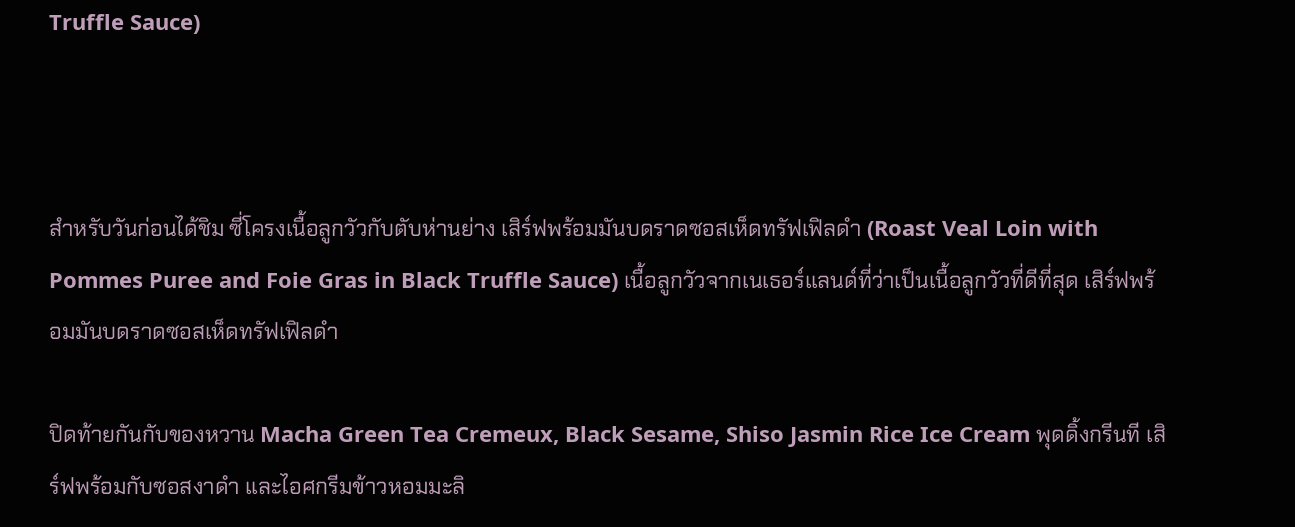Truffle Sauce)



สำหรับวันก่อนได้ชิม ซี่โครงเนื้อลูกวัวกับตับห่านย่าง เสิร์ฟพร้อมมันบดราดซอสเห็ดทรัฟเฟิลดำ (Roast Veal Loin with Pommes Puree and Foie Gras in Black Truffle Sauce) เนื้อลูกวัวจากเนเธอร์แลนด์ที่ว่าเป็นเนื้อลูกวัวที่ดีที่สุด เสิร์ฟพร้อมมันบดราดซอสเห็ดทรัฟเฟิลดำ

ปิดท้ายกันกับของหวาน Macha Green Tea Cremeux, Black Sesame, Shiso Jasmin Rice Ice Cream พุดดิ้งกรีนที เสิร์ฟพร้อมกับซอสงาดำ และไอศกรีมข้าวหอมมะลิ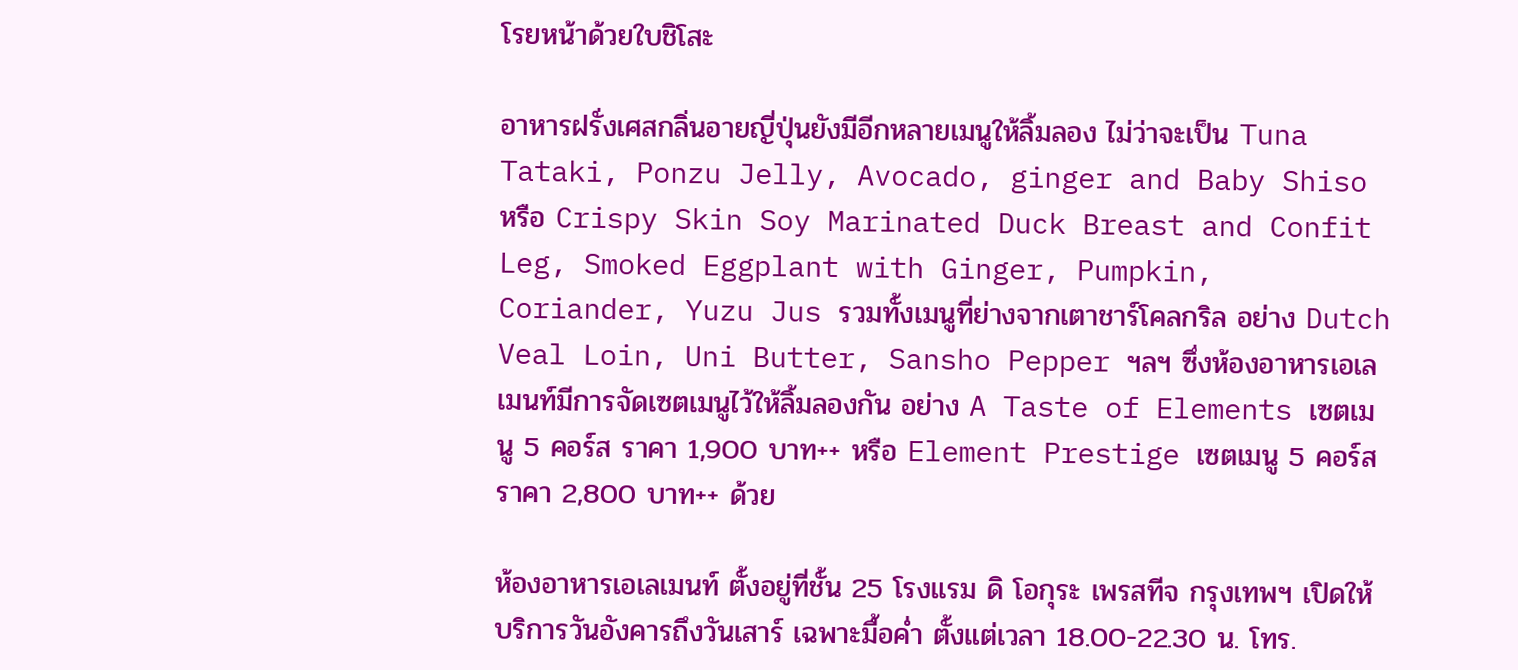โรยหน้าด้วยใบชิโสะ

อาหารฝรั่งเศสกลิ่นอายญี่ปุ่นยังมีอีกหลายเมนูให้ลิ้มลอง ไม่ว่าจะเป็น Tuna Tataki, Ponzu Jelly, Avocado, ginger and Baby Shiso หรือ Crispy Skin Soy Marinated Duck Breast and Confit Leg, Smoked Eggplant with Ginger, Pumpkin, Coriander, Yuzu Jus รวมทั้งเมนูที่ย่างจากเตาชาร์โคลกริล อย่าง Dutch Veal Loin, Uni Butter, Sansho Pepper ฯลฯ ซึ่งห้องอาหารเอเลเมนท์มีการจัดเซตเมนูไว้ให้ลิ้มลองกัน อย่าง A Taste of Elements เซตเมนู 5 คอร์ส ราคา 1,900 บาท++ หรือ Element Prestige เซตเมนู 5 คอร์ส ราคา 2,800 บาท++ ด้วย

ห้องอาหารเอเลเมนท์ ตั้งอยู่ที่ชั้น 25 โรงแรม ดิ โอกุระ เพรสทีจ กรุงเทพฯ เปิดให้บริการวันอังคารถึงวันเสาร์ เฉพาะมื้อค่ำ ตั้งแต่เวลา 18.00-22.30 น. โทร.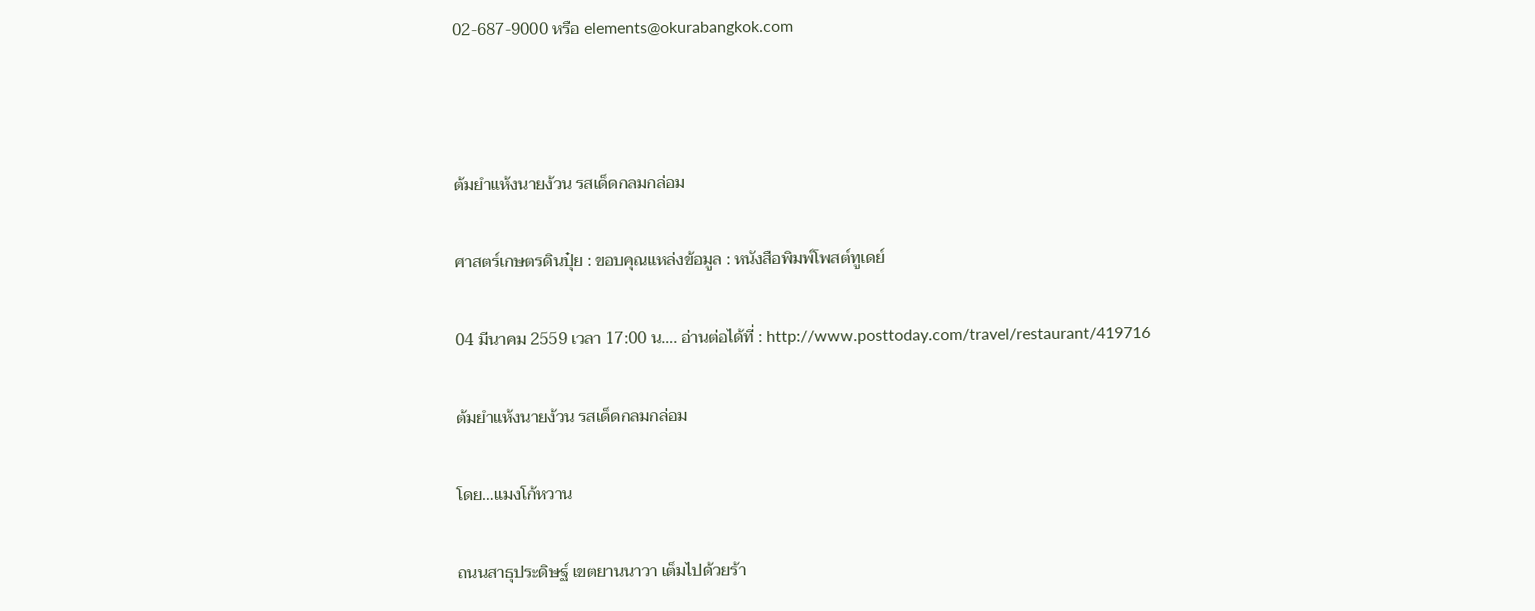02-687-9000 หรือ elements@okurabangkok.com



ต้มยำแห้งนายง้วน รสเด็ดกลมกล่อม

ศาสตร์เกษตรดินปุ๋ย : ขอบคุณแหล่งข้อมูล : หนังสือพิมพ์โพสต์ทูเดย์

04 มีนาคม 2559 เวลา 17:00 น…. อ่านต่อได้ที่ : http://www.posttoday.com/travel/restaurant/419716

ต้มยำแห้งนายง้วน รสเด็ดกลมกล่อม

โดย…แมงโก้หวาน

ถนนสาธุประดิษฐ์ เขตยานนาวา เต็มไปด้วยร้า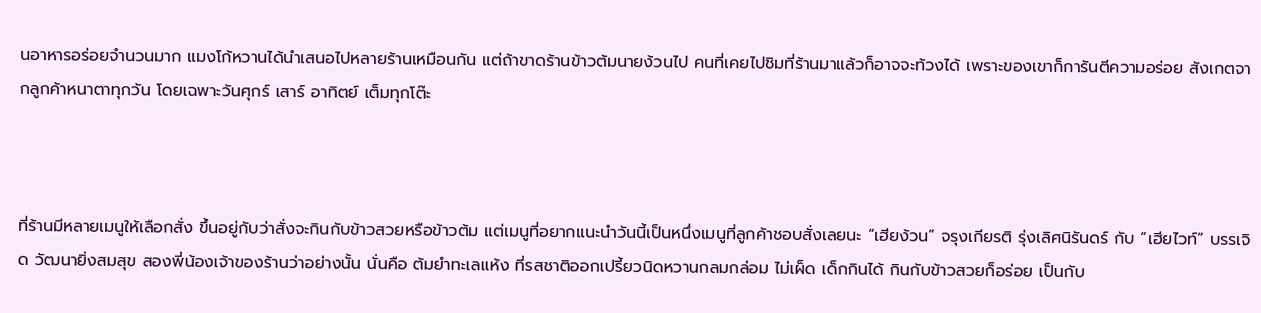นอาหารอร่อยจำนวนมาก แมงโก้หวานได้นำเสนอไปหลายร้านเหมือนกัน แต่ถ้าขาดร้านข้าวต้มนายง้วนไป คนที่เคยไปชิมที่ร้านมาแล้วก็อาจจะท้วงได้ เพราะของเขาก็การันตีความอร่อย สังเกตจากลูกค้าหนาตาทุกวัน โดยเฉพาะวันศุกร์ เสาร์ อาทิตย์ เต็มทุกโต๊ะ



ที่ร้านมีหลายเมนูให้เลือกสั่ง ขึ้นอยู่กับว่าสั่งจะกินกับข้าวสวยหรือข้าวต้ม แต่เมนูที่อยากแนะนำวันนี้เป็นหนึ่งเมนูที่ลูกค้าชอบสั่งเลยนะ “เฮียง้วน” จรุงเกียรติ รุ่งเลิศนิรันดร์ กับ “เฮียไวท์” บรรเจิด วัฒนายิ่งสมสุข สองพี่น้องเจ้าของร้านว่าอย่างนั้น นั่นคือ ต้มยำทะเลแห้ง ที่รสชาติออกเปรี้ยวนิดหวานกลมกล่อม ไม่เผ็ด เด็กกินได้ กินกับข้าวสวยก็อร่อย เป็นกับ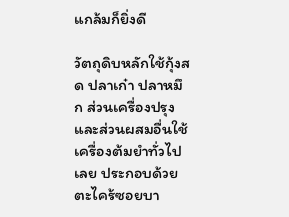แกล้มก็ยิ่งดี

วัตถุดิบหลักใช้กุ้งสด ปลาเก๋า ปลาหมึก ส่วนเครื่องปรุงและส่วนผสมอื่นใช้เครื่องต้มยำทั่วไปเลย ประกอบด้วยตะไคร้ซอยบา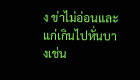ง ข่าไม่อ่อนและแก่เกินไปหั่นบางเช่น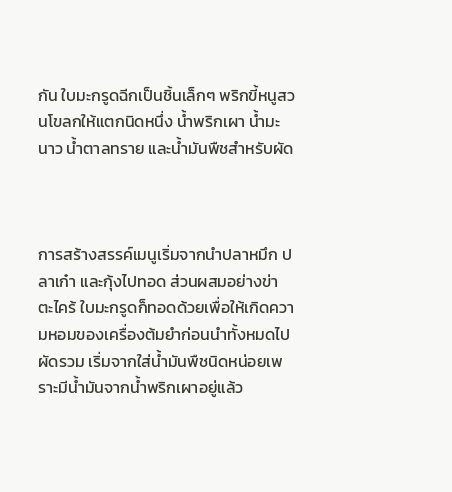กัน ใบมะกรูดฉีกเป็นชิ้นเล็กๆ พริกขี้หนูสวนโขลกให้แตกนิดหนึ่ง น้ำพริกเผา น้ำมะนาว น้ำตาลทราย และน้ำมันพืชสำหรับผัด



การสร้างสรรค์เมนูเริ่มจากนำปลาหมึก ปลาเก๋า และกุ้งไปทอด ส่วนผสมอย่างข่า ตะไคร้ ใบมะกรูดก็ทอดด้วยเพื่อให้เกิดความหอมของเครื่องต้มยำก่อนนำทั้งหมดไปผัดรวม เริ่มจากใส่น้ำมันพืชนิดหน่อยเพราะมีน้ำมันจากน้ำพริกเผาอยู่แล้ว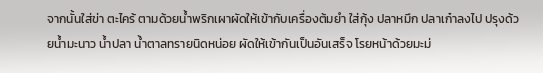จากนั้นใส่ข่า ตะไคร้ ตามด้วยน้ำพริกเผาผัดให้เข้ากับเครื่องต้มยำ ใส่กุ้ง ปลาหมึก ปลาเก๋าลงไป ปรุงด้วยน้ำมะนาว น้ำปลา น้ำตาลทรายนิดหน่อย ผัดให้เข้ากันเป็นอันเสร็จ โรยหน้าด้วยมะม่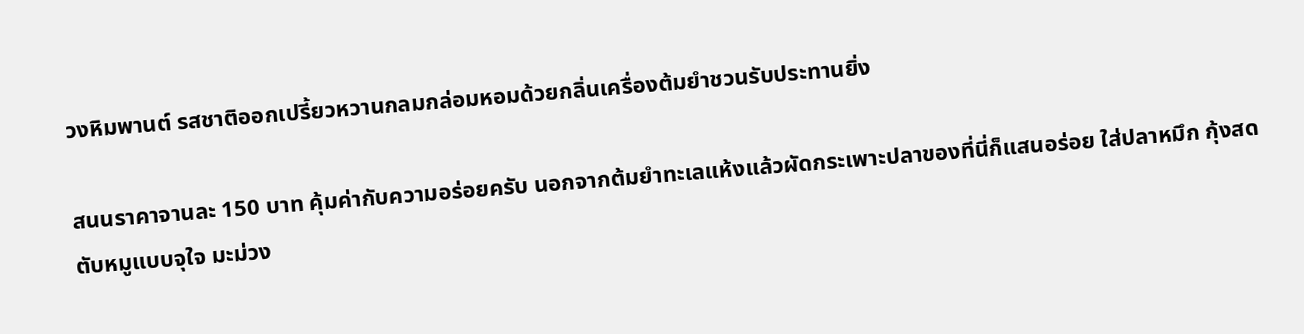วงหิมพานต์ รสชาติออกเปรี้ยวหวานกลมกล่อมหอมด้วยกลิ่นเครื่องต้มยำชวนรับประทานยิ่ง

สนนราคาจานละ 150 บาท คุ้มค่ากับความอร่อยครับ นอกจากต้มยำทะเลแห้งแล้วผัดกระเพาะปลาของที่นี่ก็แสนอร่อย ใส่ปลาหมึก กุ้งสด ตับหมูแบบจุใจ มะม่วง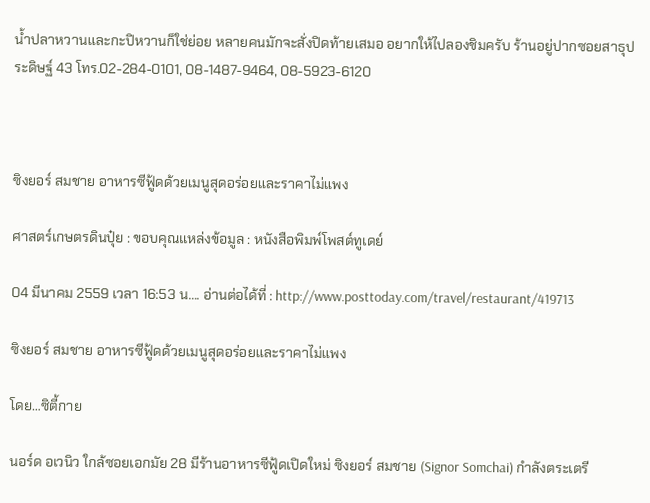น้ำปลาหวานและกะปิหวานก็ใช่ย่อย หลายคนมักจะสั่งปิดท้ายเสมอ อยากให้ไปลองชิมครับ ร้านอยู่ปากซอยสาธุประดิษฐ์ 43 โทร.02-284-0101, 08-1487-9464, 08-5923-6120



ซิงยอร์ สมชาย อาหารซีฟู้ดด้วยเมนูสุดอร่อยและราคาไม่แพง

ศาสตร์เกษตรดินปุ๋ย : ขอบคุณแหล่งข้อมูล : หนังสือพิมพ์โพสต์ทูเดย์

04 มีนาคม 2559 เวลา 16:53 น…. อ่านต่อได้ที่ : http://www.posttoday.com/travel/restaurant/419713

ซิงยอร์ สมชาย อาหารซีฟู้ดด้วยเมนูสุดอร่อยและราคาไม่แพง

โดย…ซิตี้กาย

นอร์ด อเวนิว ใกล้ซอยเอกมัย 28 มีร้านอาหารซีฟู้ดเปิดใหม่ ซิงยอร์ สมชาย (Signor Somchai) กำลังตระเตรี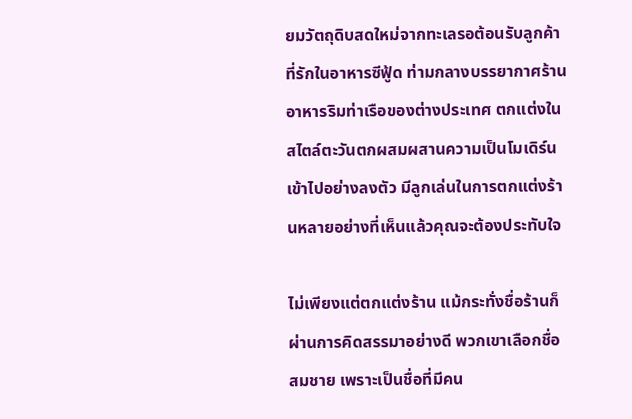ยมวัตถุดิบสดใหม่จากทะเลรอต้อนรับลูกค้าที่รักในอาหารซีฟู้ด ท่ามกลางบรรยากาศร้านอาหารริมท่าเรือของต่างประเทศ ตกแต่งในสไตล์ตะวันตกผสมผสานความเป็นโมเดิร์นเข้าไปอย่างลงตัว มีลูกเล่นในการตกแต่งร้านหลายอย่างที่เห็นแล้วคุณจะต้องประทับใจ

ไม่เพียงแต่ตกแต่งร้าน แม้กระทั่งชื่อร้านก็ผ่านการคิดสรรมาอย่างดี พวกเขาเลือกชื่อ สมชาย เพราะเป็นชื่อที่มีคน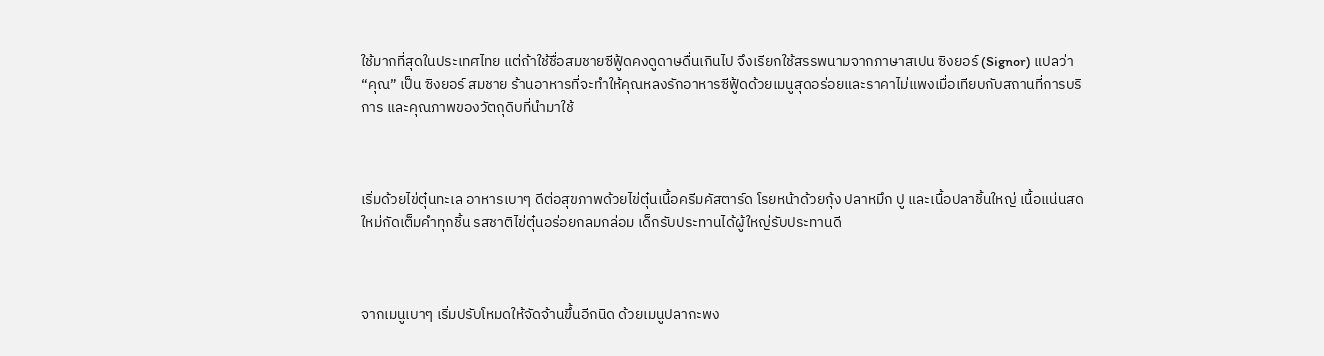ใช้มากที่สุดในประเทศไทย แต่ถ้าใช้ชื่อสมชายซีฟู้ดคงดูดาษดื่นเกินไป จึงเรียกใช้สรรพนามจากภาษาสเปน ซิงยอร์ (Signor) แปลว่า “คุณ” เป็น ซิงยอร์ สมชาย ร้านอาหารที่จะทำให้คุณหลงรักอาหารซีฟู้ดด้วยเมนูสุดอร่อยและราคาไม่แพงเมื่อเทียบกับสถานที่การบริการ และคุณภาพของวัตถุดิบที่นำมาใช้



เริ่มด้วยไข่ตุ๋นทะเล อาหารเบาๆ ดีต่อสุขภาพด้วยไข่ตุ๋นเนื้อครีมคัสตาร์ด โรยหน้าด้วยกุ้ง ปลาหมึก ปู และเนื้อปลาชิ้นใหญ่ เนื้อแน่นสดใหม่กัดเต็มคำทุกชิ้น รสชาติไข่ตุ๋นอร่อยกลมกล่อม เด็กรับประทานได้ผู้ใหญ่รับประทานดี



จากเมนูเบาๆ เริ่มปรับโหมดให้จัดจ้านขึ้นอีกนิด ด้วยเมนูปลากะพง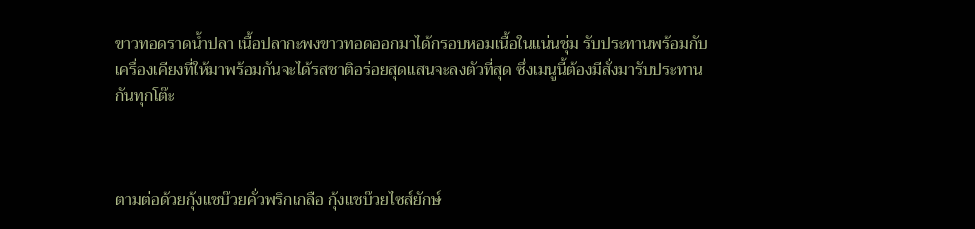ขาวทอดราดน้ำปลา เนื้อปลากะพงขาวทอดออกมาได้กรอบหอมเนื้อในแน่นชุ่ม รับประทานพร้อมกับเครื่องเคียงที่ให้มาพร้อมกันจะได้รสชาติอร่อยสุดแสนจะลงตัวที่สุด ซึ่งเมนูนี้ต้องมีสั่งมารับประทานกันทุกโต๊ะ



ตามต่อด้วยกุ้งแชบ๊วยคั่วพริกเกลือ กุ้งแชบ๊วยไซส์ยักษ์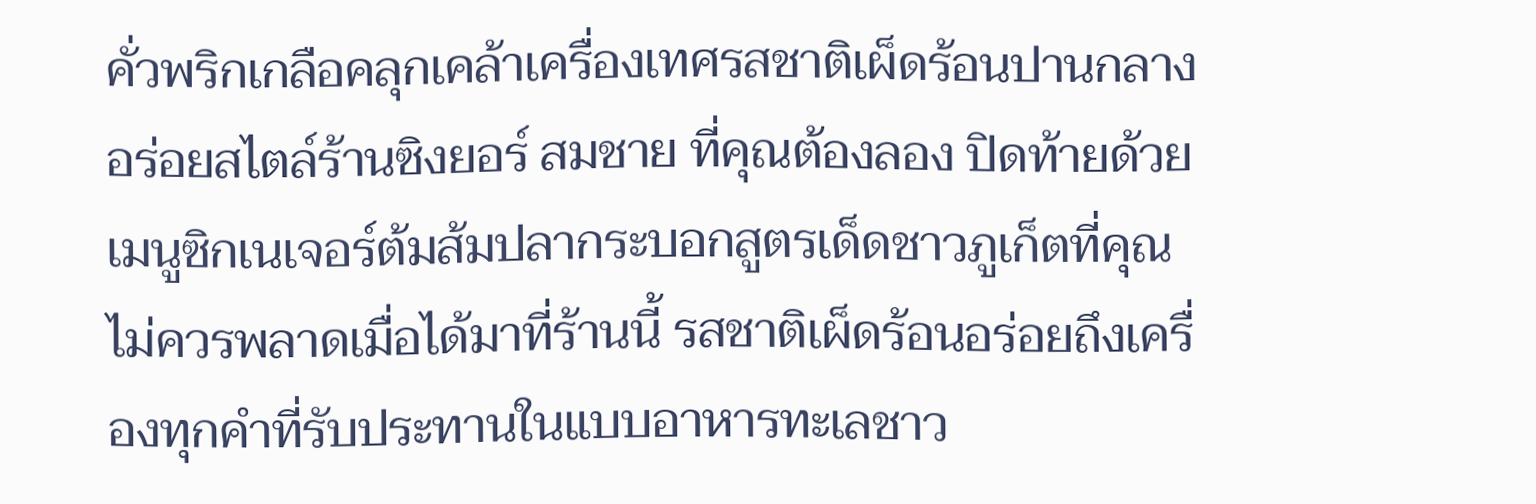คั่วพริกเกลือคลุกเคล้าเครื่องเทศรสชาติเผ็ดร้อนปานกลาง อร่อยสไตล์ร้านซิงยอร์ สมชาย ที่คุณต้องลอง ปิดท้ายด้วยเมนูซิกเนเจอร์ต้มส้มปลากระบอกสูตรเด็ดชาวภูเก็ตที่คุณไม่ควรพลาดเมื่อได้มาที่ร้านนี้ รสชาติเผ็ดร้อนอร่อยถึงเครื่องทุกคำที่รับประทานในแบบอาหารทะเลชาว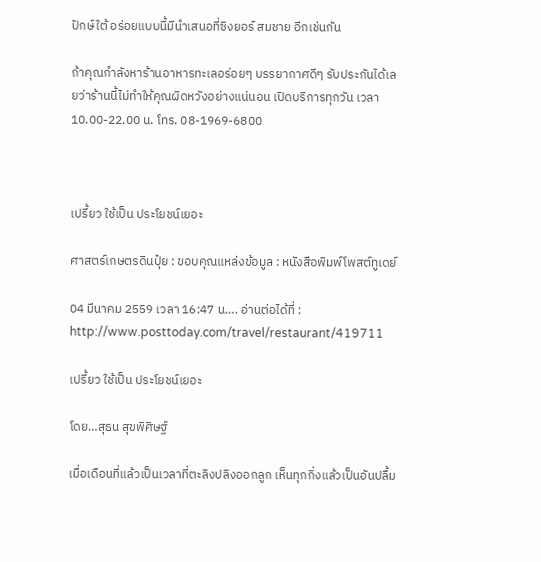ปักษ์ใต้ อร่อยแบบนี้มีนำเสนอที่ซิงยอร์ สมชาย อีกเช่นกัน

ถ้าคุณกำลังหาร้านอาหารทะเลอร่อยๆ บรรยากาศดีๆ รับประกันได้เลยว่าร้านนี้ไม่ทำให้คุณผิดหวังอย่างแน่นอน เปิดบริการทุกวัน เวลา 10.00-22.00 น. โทร. 08-1969-6800



เปรี้ยว ใช้เป็น ประโยชน์เยอะ

ศาสตร์เกษตรดินปุ๋ย : ขอบคุณแหล่งข้อมูล : หนังสือพิมพ์โพสต์ทูเดย์

04 มีนาคม 2559 เวลา 16:47 น…. อ่านต่อได้ที่ : http://www.posttoday.com/travel/restaurant/419711

เปรี้ยว ใช้เป็น ประโยชน์เยอะ

โดย…สุธน สุขพิศิษฐ์

เมื่อเดือนที่แล้วเป็นเวลาที่ตะลิงปลิงออกลูก เห็นทุกกิ่งแล้วเป็นอันปลื้ม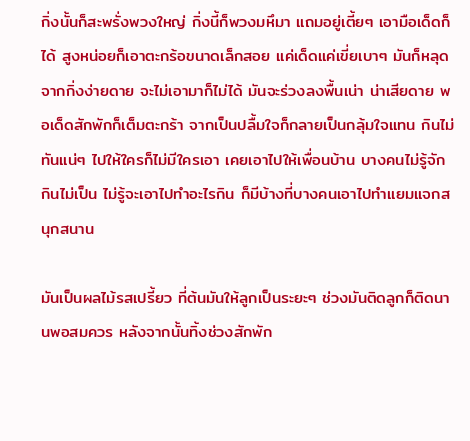กิ่งนั้นก็สะพรั่งพวงใหญ่ กิ่งนี้ก็พวงมหึมา แถมอยู่เตี้ยๆ เอามือเด็ดก็ได้ สูงหน่อยก็เอาตะกร้อขนาดเล็กสอย แค่เด็ดแค่เขี่ยเบาๆ มันก็หลุดจากกิ่งง่ายดาย จะไม่เอามาก็ไม่ได้ มันจะร่วงลงพื้นเน่า น่าเสียดาย พอเด็ดสักพักก็เต็มตะกร้า จากเป็นปลื้มใจก็กลายเป็นกลุ้มใจแทน กินไม่ทันแน่ๆ ไปให้ใครก็ไม่มีใครเอา เคยเอาไปให้เพื่อนบ้าน บางคนไม่รู้จัก กินไม่เป็น ไม่รู้จะเอาไปทำอะไรกิน ก็มีบ้างที่บางคนเอาไปทำแยมแจกสนุกสนาน

มันเป็นผลไม้รสเปรี้ยว ที่ต้นมันให้ลูกเป็นระยะๆ ช่วงมันติดลูกก็ติดนานพอสมควร หลังจากนั้นทิ้งช่วงสักพัก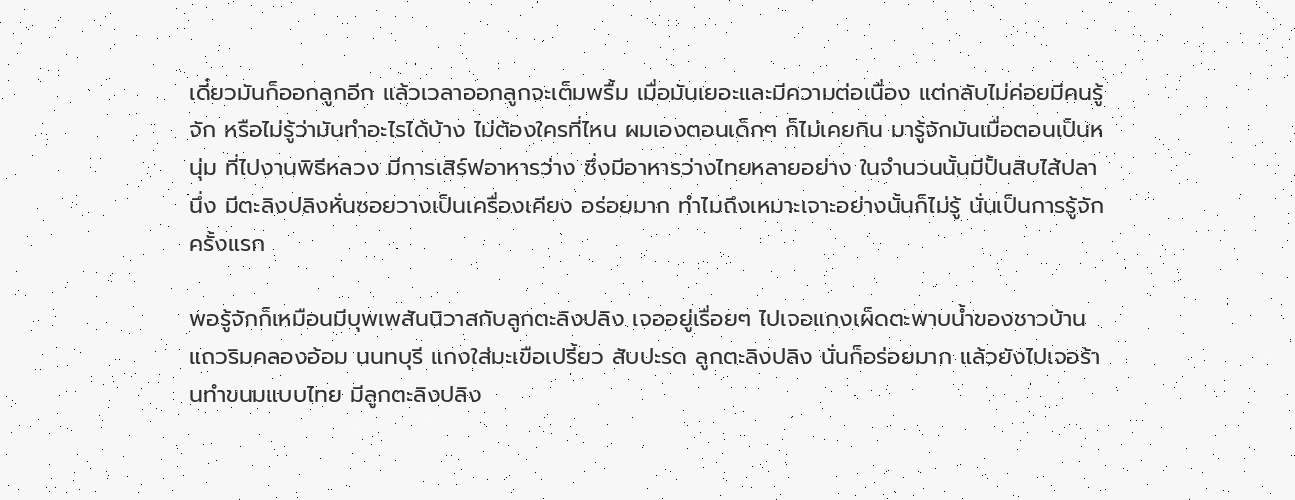เดี๋ยวมันก็ออกลูกอีก แล้วเวลาออกลูกจะเต็มพรื้ม เมื่อมันเยอะและมีความต่อเนื่อง แต่กลับไม่ค่อยมีคนรู้จัก หรือไม่รู้ว่ามันทำอะไรได้บ้าง ไม่ต้องใครที่ไหน ผมเองตอนเด็กๆ ก็ไม่เคยกิน มารู้จักมันเมื่อตอนเป็นหนุ่ม ที่ไปงานพิธีหลวง มีการเสิร์ฟอาหารว่าง ซึ่งมีอาหารว่างไทยหลายอย่าง ในจำนวนนั้นมีปั้นสิบไส้ปลานึ่ง มีตะลิงปลิงหั่นซอยวางเป็นเครื่องเคียง อร่อยมาก ทำไมถึงเหมาะเจาะอย่างนั้นก็ไม่รู้ นั่นเป็นการรู้จักครั้งแรก

พอรู้จักก็เหมือนมีบุพเพสันนิวาสกับลูกตะลิงปลิง เจออยู่เรื่อยๆ ไปเจอแกงเผ็ดตะพาบน้ำของชาวบ้านแถวริมคลองอ้อม นนทบุรี แกงใส่มะเขือเปรี้ยว สับปะรด ลูกตะลิงปลิง นั่นก็อร่อยมาก แล้วยังไปเจอร้านทำขนมแบบไทย มีลูกตะลิงปลิง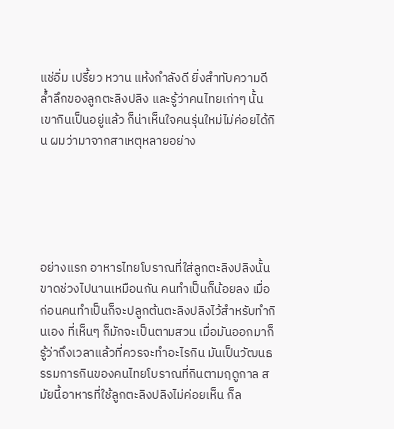แช่อิ่ม เปรี้ยว หวาน แห้งกำลังดี ยิ่งสำทับความดีล้ำลึกของลูกตะลิงปลิง และรู้ว่าคนไทยเก่าๆ นั้นเขากินเป็นอยู่แล้ว ก็น่าเห็นใจคนรุ่นใหม่ไม่ค่อยได้กิน ผมว่ามาจากสาเหตุหลายอย่าง





อย่างแรก อาหารไทยโบราณที่ใส่ลูกตะลิงปลิงนั้นขาดช่วงไปนานเหมือนกัน คนทำเป็นก็น้อยลง เมื่อก่อนคนทำเป็นก็จะปลูกต้นตะลิงปลิงไว้สำหรับทำกินเอง ที่เห็นๆ ก็มักจะเป็นตามสวน เมื่อมันออกมาก็รู้ว่าถึงเวลาแล้วที่ควรจะทำอะไรกิน มันเป็นวัฒนธรรมการกินของคนไทยโบราณที่กินตามฤดูกาล สมัยนี้อาหารที่ใช้ลูกตะลิงปลิงไม่ค่อยเห็น ก็ล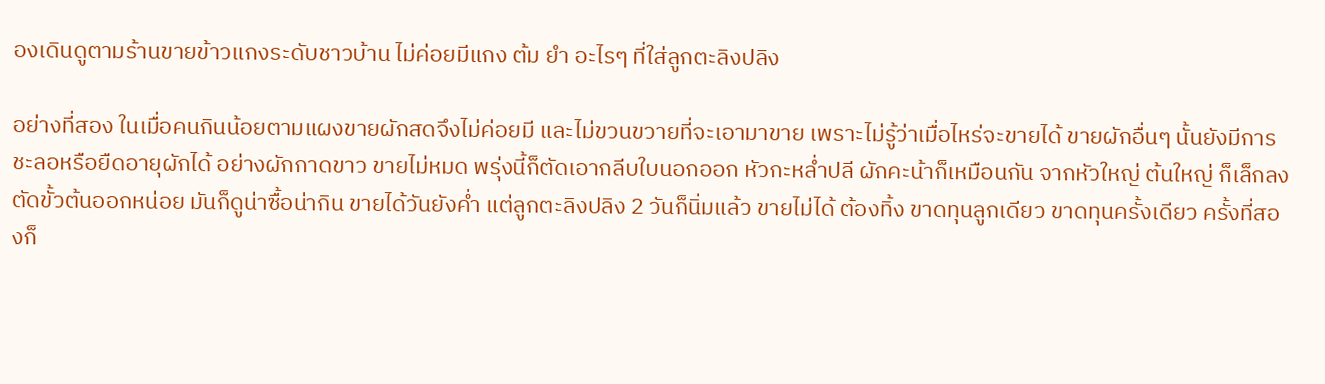องเดินดูตามร้านขายข้าวแกงระดับชาวบ้าน ไม่ค่อยมีแกง ต้ม ยำ อะไรๆ ที่ใส่ลูกตะลิงปลิง

อย่างที่สอง ในเมื่อคนกินน้อยตามแผงขายผักสดจึงไม่ค่อยมี และไม่ขวนขวายที่จะเอามาขาย เพราะไม่รู้ว่าเมื่อไหร่จะขายได้ ขายผักอื่นๆ นั้นยังมีการชะลอหรือยืดอายุผักได้ อย่างผักกาดขาว ขายไม่หมด พรุ่งนี้ก็ตัดเอากลีบใบนอกออก หัวกะหล่ำปลี ผักคะน้าก็เหมือนกัน จากหัวใหญ่ ต้นใหญ่ ก็เล็กลง ตัดขั้วต้นออกหน่อย มันก็ดูน่าซื้อน่ากิน ขายได้วันยังค่ำ แต่ลูกตะลิงปลิง 2 วันก็นิ่มแล้ว ขายไม่ได้ ต้องทิ้ง ขาดทุนลูกเดียว ขาดทุนครั้งเดียว ครั้งที่สองก็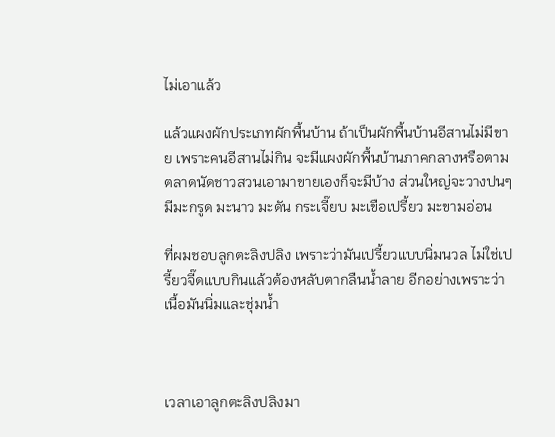ไม่เอาแล้ว

แล้วแผงผักประเภทผักพื้นบ้าน ถ้าเป็นผักพื้นบ้านอีสานไม่มีขาย เพราะคนอีสานไม่กิน จะมีแผงผักพื้นบ้านภาคกลางหรือตามตลาดนัดชาวสวนเอามาขายเองก็จะมีบ้าง ส่วนใหญ่จะวางปนๆ มีมะกรูด มะนาว มะดัน กระเจี๊ยบ มะเขือเปรี้ยว มะขามอ่อน

ที่ผมชอบลูกตะลิงปลิง เพราะว่ามันเปรี้ยวแบบนิ่มนวล ไม่ใช่เปรี้ยวจี๊ดแบบกินแล้วต้องหลับตากลืนน้ำลาย อีกอย่างเพราะว่าเนื้อมันนิ่มและชุ่มน้ำ



เวลาเอาลูกตะลิงปลิงมา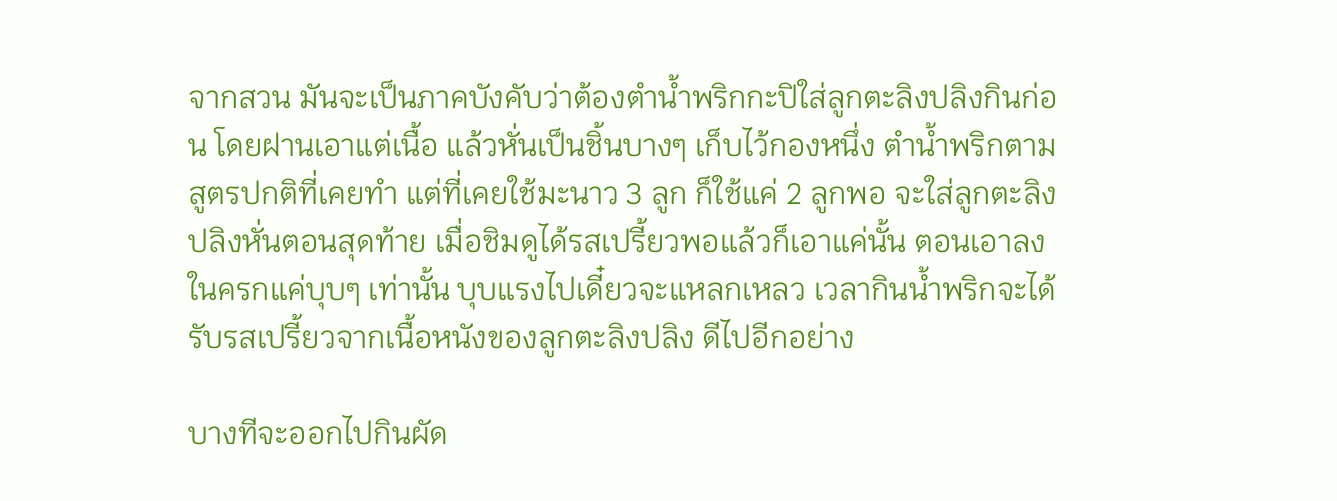จากสวน มันจะเป็นภาคบังคับว่าต้องตำน้ำพริกกะปิใส่ลูกตะลิงปลิงกินก่อน โดยฝานเอาแต่เนื้อ แล้วหั่นเป็นชิ้นบางๆ เก็บไว้กองหนึ่ง ตำน้ำพริกตามสูตรปกติที่เคยทำ แต่ที่เคยใช้มะนาว 3 ลูก ก็ใช้แค่ 2 ลูกพอ จะใส่ลูกตะลิงปลิงหั่นตอนสุดท้าย เมื่อชิมดูได้รสเปรี้ยวพอแล้วก็เอาแค่นั้น ตอนเอาลงในครกแค่บุบๆ เท่านั้น บุบแรงไปเดี๋ยวจะแหลกเหลว เวลากินน้ำพริกจะได้รับรสเปรี้ยวจากเนื้อหนังของลูกตะลิงปลิง ดีไปอีกอย่าง

บางทีจะออกไปกินผัด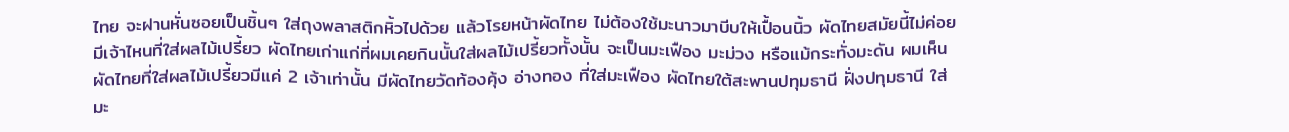ไทย จะฝานหั่นซอยเป็นชิ้นๆ ใส่ถุงพลาสติกหิ้วไปด้วย แล้วโรยหน้าผัดไทย ไม่ต้องใช้มะนาวมาบีบให้เปื้อนนิ้ว ผัดไทยสมัยนี้ไม่ค่อยมีเจ้าไหนที่ใส่ผลไม้เปรี้ยว ผัดไทยเก่าแก่ที่ผมเคยกินนั้นใส่ผลไม้เปรี้ยวทั้งนั้น จะเป็นมะเฟือง มะม่วง หรือแม้กระทั่งมะดัน ผมเห็นผัดไทยที่ใส่ผลไม้เปรี้ยวมีแค่ 2 เจ้าเท่านั้น มีผัดไทยวัดท้องคุ้ง อ่างทอง ที่ใส่มะเฟือง ผัดไทยใต้สะพานปทุมธานี ฝั่งปทุมธานี ใส่มะ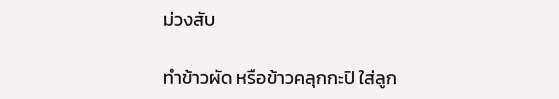ม่วงสับ

ทำข้าวผัด หรือข้าวคลุกกะปิ ใส่ลูก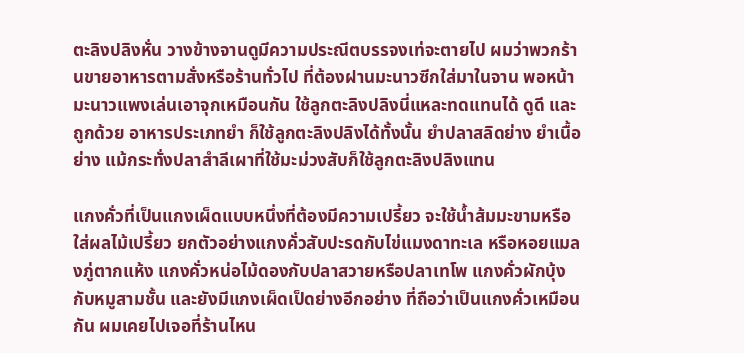ตะลิงปลิงหั่น วางข้างจานดูมีความประณีตบรรจงเท่จะตายไป ผมว่าพวกร้านขายอาหารตามสั่งหรือร้านทั่วไป ที่ต้องฝานมะนาวซีกใส่มาในจาน พอหน้ามะนาวแพงเล่นเอาจุกเหมือนกัน ใช้ลูกตะลิงปลิงนี่แหละทดแทนได้ ดูดี และถูกด้วย อาหารประเภทยำ ก็ใช้ลูกตะลิงปลิงได้ทั้งนั้น ยำปลาสลิดย่าง ยำเนื้อย่าง แม้กระทั่งปลาสำลีเผาที่ใช้มะม่วงสับก็ใช้ลูกตะลิงปลิงแทน

แกงคั่วที่เป็นแกงเผ็ดแบบหนึ่งที่ต้องมีความเปรี้ยว จะใช้น้ำส้มมะขามหรือใส่ผลไม้เปรี้ยว ยกตัวอย่างแกงคั่วสับปะรดกับไข่แมงดาทะเล หรือหอยแมลงภู่ตากแห้ง แกงคั่วหน่อไม้ดองกับปลาสวายหรือปลาเทโพ แกงคั่วผักบุ้งกับหมูสามชั้น และยังมีแกงเผ็ดเป็ดย่างอีกอย่าง ที่ถือว่าเป็นแกงคั่วเหมือนกัน ผมเคยไปเจอที่ร้านไหน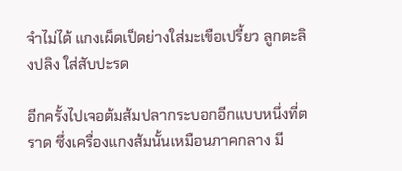จำไม่ได้ แกงเผ็ดเป็ดย่างใส่มะเขือเปรี้ยว ลูกตะลิงปลิง ใส่สับปะรด

อีกครั้งไปเจอต้มส้มปลากระบอกอีกแบบหนึ่งที่ตราด ซึ่งเครื่องแกงส้มนั้นเหมือนภาคกลาง มี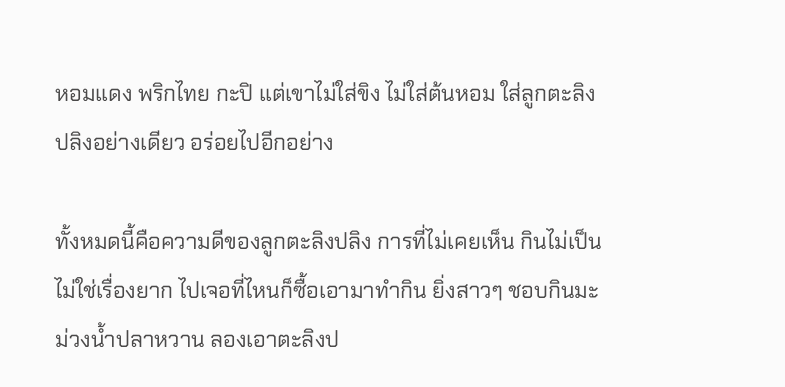หอมแดง พริกไทย กะปิ แต่เขาไม่ใส่ขิง ไม่ใส่ต้นหอม ใส่ลูกตะลิงปลิงอย่างเดียว อร่อยไปอีกอย่าง

ทั้งหมดนี้คือความดีของลูกตะลิงปลิง การที่ไม่เคยเห็น กินไม่เป็น ไม่ใช่เรื่องยาก ไปเจอที่ไหนก็ซื้อเอามาทำกิน ยิ่งสาวๆ ชอบกินมะม่วงน้ำปลาหวาน ลองเอาตะลิงป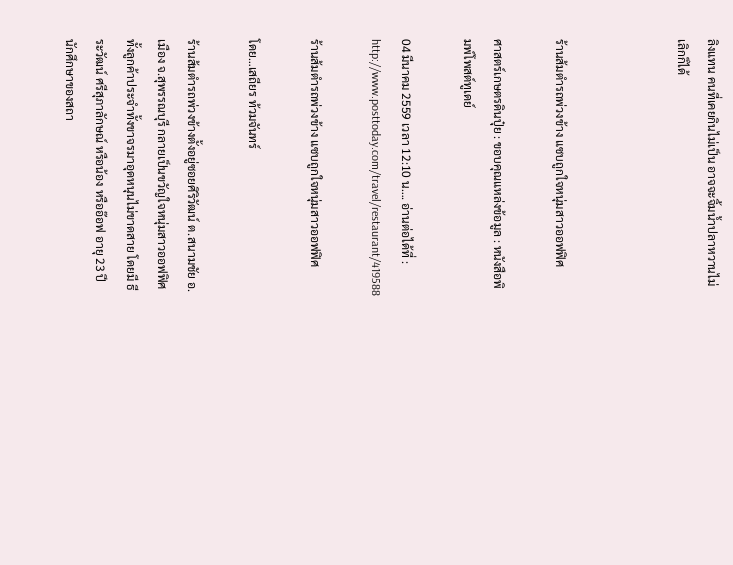ลิงแทน คนที่เคยกินไม่เป็น อาจจะจิ้มน้ำปลาหวานไม่เลิกก็ได้



ร้านส้มตำรถพ่วงข้าง แซบถูกใจหนุ่มสาวออฟฟิศ

ศาสตร์เกษตรดินปุ๋ย : ขอบคุณแหล่งข้อมูล : หนังสือพิมพ์โพสต์ทูเดย์

04 มีนาคม 2559 เวลา 12:10 น…. อ่านต่อได้ที่ : http://www.posttoday.com/travel/restaurant/419588

ร้านส้มตำรถพ่วงข้าง แซบถูกใจหนุ่มสาวออฟฟิศ

โดย…เสถียร ท้วมจันทร์

ร้านส้มตำรถพ่วงข้างตั้งอยู่ซอยศิริวัฒน์ ต.สนามชัย อ.เมือง จ.สุพรรณบุรี กลายเป็นขวัญใจหนุ่มสาวออฟฟิศทั้งลูกค้าประจำทั้งขาจรมาอุดหนุนไม่ขาดสาย โดยมี ธีระวัฒน์ ศรีสุภาลักษณ์ หรือน้อง หรืออ๊อฟ อายุ 23 ปี นักศึกษาของสถา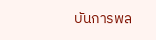บันการพล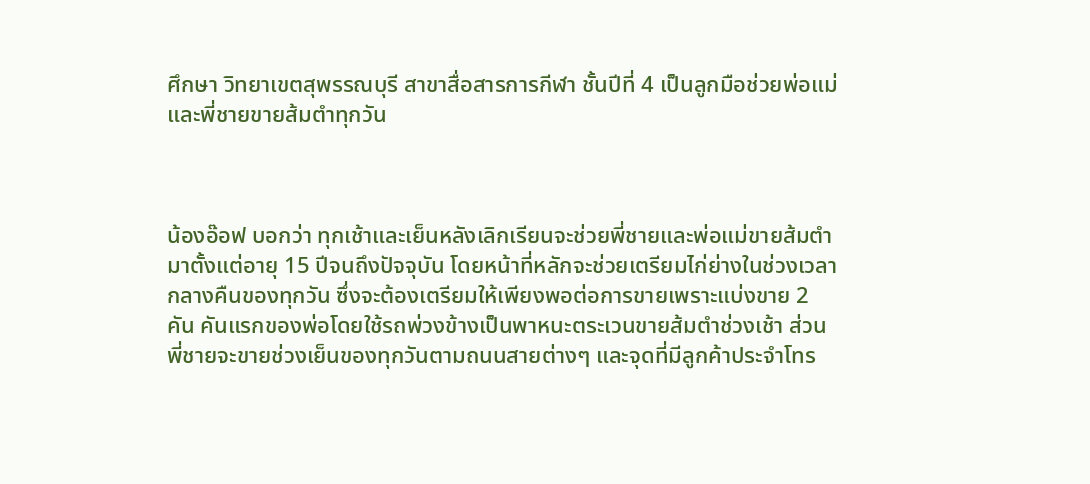ศึกษา วิทยาเขตสุพรรณบุรี สาขาสื่อสารการกีฬา ชั้นปีที่ 4 เป็นลูกมือช่วยพ่อแม่และพี่ชายขายส้มตำทุกวัน



น้องอ๊อฟ บอกว่า ทุกเช้าและเย็นหลังเลิกเรียนจะช่วยพี่ชายและพ่อแม่ขายส้มตำมาตั้งแต่อายุ 15 ปีจนถึงปัจจุบัน โดยหน้าที่หลักจะช่วยเตรียมไก่ย่างในช่วงเวลากลางคืนของทุกวัน ซึ่งจะต้องเตรียมให้เพียงพอต่อการขายเพราะแบ่งขาย 2 คัน คันแรกของพ่อโดยใช้รถพ่วงข้างเป็นพาหนะตระเวนขายส้มตำช่วงเช้า ส่วนพี่ชายจะขายช่วงเย็นของทุกวันตามถนนสายต่างๆ และจุดที่มีลูกค้าประจำโทร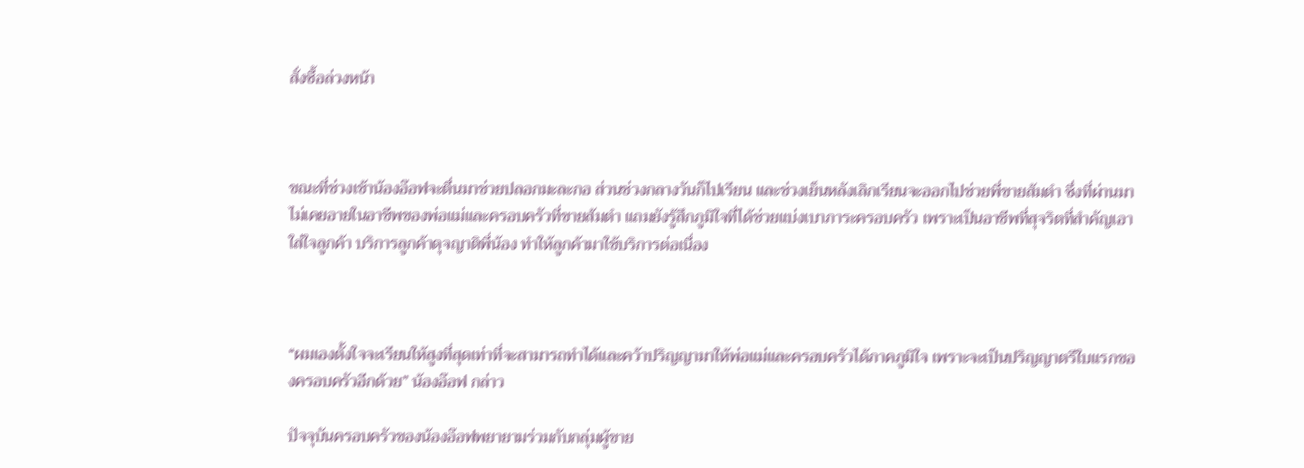สั่งซื้อล่วงหน้า



ขณะที่ช่วงเช้าน้องอ๊อฟจะตื่นมาช่วยปลอกมะละกอ ส่วนช่วงกลางวันก็ไปเรียน และช่วงเย็นหลังเลิกเรียนจะออกไปช่วยพี่ขายส้มตำ ซึ่งที่ผ่านมาไม่เคยอายในอาชีพของพ่อแม่และครอบครัวที่ขายส้มตำ แถมยังรู้สึกภูมิใจที่ได้ช่วยแบ่งเบาภาระครอบครัว เพราะเป็นอาชีพที่สุจริตที่สำคัญเอาใส่ใจลูกค้า บริการลูกค้าดุจญาติพี่น้อง ทำให้ลูกค้ามาใช้บริการต่อเนื่อง



“ผมเองตั้งใจจะเรียนให้สูงที่สุดเท่าที่จะสามารถทำได้และคว้าปริญญามาให้พ่อแม่และครอบครัวได้ภาคภูมิใจ เพราะจะเป็นปริญญาตรีใบแรกของครอบครัวอีกด้วย” น้องอ๊อฟ กล่าว

ปัจจุบันครอบครัวของน้องอ๊อฟพยายามร่วมกับกลุ่มผู้ขาย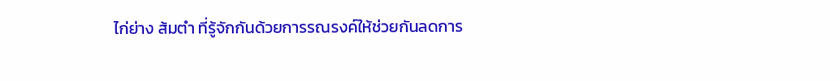ไก่ย่าง ส้มตำ ที่รู้จักกันด้วยการรณรงค์ให้ช่วยกันลดการ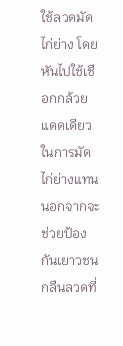ใช้ลวดมัดไก่ย่าง โดยหันไปใช้เชือกกล้วยแดดเดียวในการมัดไก่ย่างแทน นอกจากจะช่วยป้องกันเยาวชนกลืนลวดที่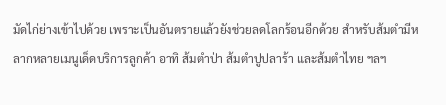มัดไก่ย่างเข้าไปด้วย เพราะเป็นอันตรายแล้วยังช่วยลดโลกร้อนอีกด้วย สำหรับส้มตำมีหลากหลายเมนูเด็ดบริการลูกค้า อาทิ ส้มตำป่า ส้มตำปูปลาร้า และส้มตำไทย ฯลฯ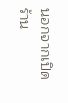นอกจากเปิดร้าน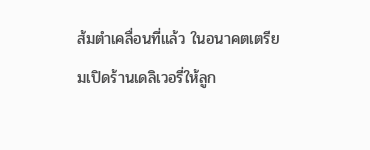ส้มตำเคลื่อนที่แล้ว ในอนาคตเตรียมเปิดร้านเดลิเวอรี่ให้ลูก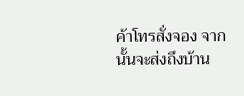ค้าโทรสั่งจอง จากนั้นจะส่งถึงบ้าน